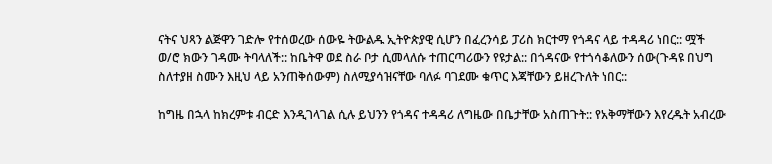ናትና ህጻን ልጅዋን ገድሎ የተሰወረው ሰውዬ ትውልዱ ኢትዮጵያዊ ሲሆን በፈረንሳይ ፓሪስ ክርተማ የጎዳና ላይ ተዳዳሪ ነበር:: ሟች ወ/ሮ ክውን ገዳሙ ትባላለች:: ከቤትዋ ወደ ስራ ቦታ ሲመላለሱ ተጠርጣሪውን የዩታል:: በጎዳናው የተጎሳቆለውን ሰው(ጉዳዩ በህግ ስለተያዘ ስሙን እዚህ ላይ አንጠቅሰውም) ስለሚያሳዝናቸው ባለፉ ባገደሙ ቁጥር እጃቸውን ይዘረጉለት ነበር::

ከግዜ በኋላ ከክረምቱ ብርድ እንዲገላገል ሲሉ ይህንን የጎዳና ተዳዳሪ ለግዜው በቤታቸው አስጠጉት:: የአቅማቸውን እየረዱት አብረው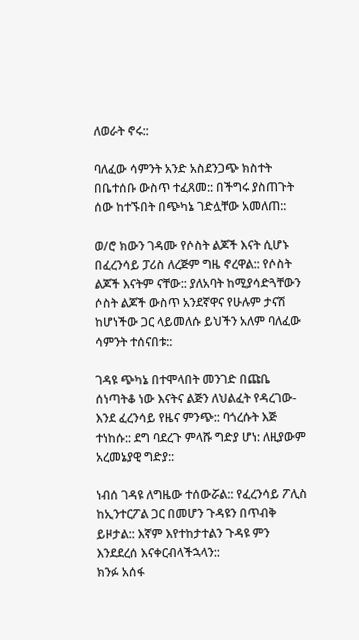ለወራት ኖሩ::

ባለፈው ሳምንት አንድ አስደንጋጭ ክስተት በቤተሰቡ ውስጥ ተፈጸመ:: በችግሩ ያስጠጉት ሰው ከተኙበት በጭካኔ ገድሏቸው አመለጠ::

ወ/ሮ ክውን ገዳሙ የሶስት ልጆች እናት ሲሆኑ በፈረንሳይ ፓሪስ ለረጅም ግዜ ኖረዋል:: የሶስት ልጆች እናትም ናቸው:: ያለአባት ከሚያሳድጓቸውን ሶስት ልጆች ውስጥ አንደኛዋና የሁሉም ታናሽ ከሆነችው ጋር ላይመለሱ ይህችን አለም ባለፈው ሳምንት ተሰናበቱ::

ገዳዩ ጭካኔ በተሞላበት መንገድ በጩቤ ሰነጣትቆ ነው እናትና ልጅን ለህልፈት የዳረገው- እንደ ፈረንሳይ የዜና ምንጭ:: ባጎረሱት እጅ ተነከሱ:: ደግ ባደረጉ ምላሹ ግድያ ሆነ: ለዚያውም አረመኔያዊ ግድያ::

ነብሰ ገዳዩ ለግዜው ተሰውሯል:: የፈረንሳይ ፖሊስ ከኢንተርፖል ጋር በመሆን ጉዳዩን በጥብቅ ይዞታል:: እኛም እየተከታተልን ጉዳዩ ምን እንደደረሰ እናቀርብላችኋላን::
ክንፉ አሰፋ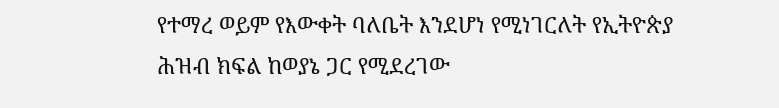የተማረ ወይም የእውቀት ባለቤት እንደሆነ የሚነገርለት የኢትዮጵያ ሕዝብ ክፍል ከወያኔ ጋር የሚደረገው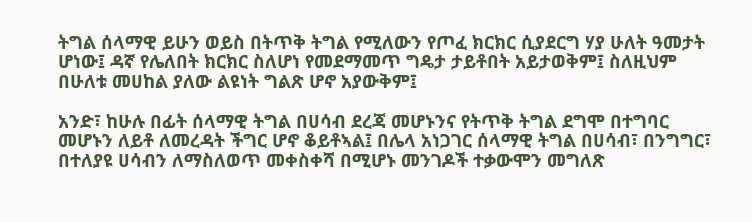ትግል ሰላማዊ ይሁን ወይስ በትጥቅ ትግል የሚለውን የጦፈ ክርክር ሲያደርግ ሃያ ሁለት ዓመታት ሆነው፤ ዳኛ የሌለበት ክርክር ስለሆነ የመደማመጥ ግዴታ ታይቶበት አይታወቅም፤ ስለዚህም በሁለቱ መሀከል ያለው ልዩነት ግልጽ ሆኖ አያውቅም፤

አንድ፣ ከሁሉ በፊት ሰላማዊ ትግል በሀሳብ ደረጃ መሆኑንና የትጥቅ ትግል ደግሞ በተግባር መሆኑን ለይቶ ለመረዳት ችግር ሆኖ ቆይቶኣል፤ በሌላ አነጋገር ሰላማዊ ትግል በሀሳብ፣ በንግግር፣ በተለያዩ ሀሳብን ለማስለወጥ መቀስቀሻ በሚሆኑ መንገዶች ተቃውሞን መግለጽ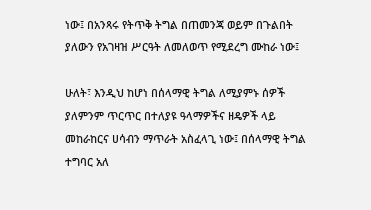ነው፤ በአንጻሩ የትጥቅ ትግል በጠመንጃ ወይም በጉልበት ያለውን የአገዛዝ ሥርዓት ለመለወጥ የሚደረግ ሙከራ ነው፤

ሁለት፣ እንዲህ ከሆነ በሰላማዊ ትግል ለሚያምኑ ሰዎች ያለምንም ጥርጥር በተለያዩ ዓላማዎችና ዘዴዎች ላይ መከራከርና ሀሳብን ማጥራት አስፈላጊ ነው፤ በሰላማዊ ትግል ተግባር አለ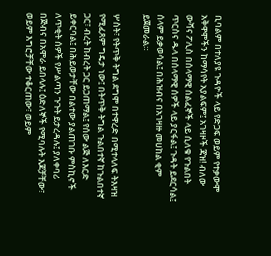ቢባልም በተለያዩ ጉዳዮች ላይ የድጋፍ ወይም የተቃውሞ አቅዋሞችን ከማሳየት አያልፍም፤ አገዛዞች ጃዝ! ብለው ውሻና ፖሊስ በሰላማዊ ሰልፈኞች ላይ ሲለቁ የጉልበት ጥርስና ዱላ በሰላማዊ ሰዎች ላይ ያርፋል፤ ጉዳት ይደርሳል፤ ሰላም ይቃወሳል፤ በሕዝብና በአገዛዙ መሀከል ቂም ይጀመራል።

ሦስት፣ የትጥቅ ትግል ደግሞ በተዋረድ በሚተላለፍ ትእዛዝ የሚፈጸም ግዴታ ነው፤ በትጥቅ ትግል ጉልበተኛ ከጉልበተኛ ጋር፣ ብረት ከብረት ጋር ይጋጠማል፤ የሰው ልጅ ለእርድ ይቀርባል፤ በሕይወታቸው በልተው ያልጠገቡ ምስኪኖች ለጥቂት ሰዎች የሥልጣን ጉጉት ይታረዳሉ፤ ያለቀባሪ በጅብና በአሞራ ይበላሉ፤ ዕድለኞች የሚባሉት እጆቻቸው፣ ወይም እግሮቻቸው ተቆርጠው፣ ወይም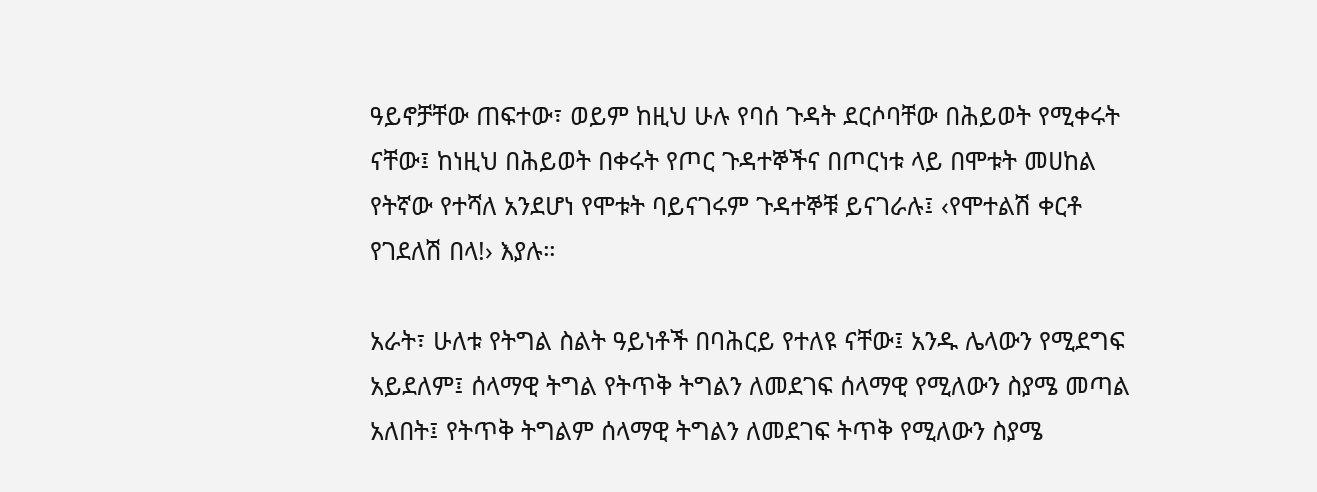ዓይኖቻቸው ጠፍተው፣ ወይም ከዚህ ሁሉ የባሰ ጉዳት ደርሶባቸው በሕይወት የሚቀሩት ናቸው፤ ከነዚህ በሕይወት በቀሩት የጦር ጉዳተኞችና በጦርነቱ ላይ በሞቱት መሀከል የትኛው የተሻለ አንደሆነ የሞቱት ባይናገሩም ጉዳተኞቹ ይናገራሉ፤ ‹የሞተልሽ ቀርቶ የገደለሽ በላ!› እያሉ።

አራት፣ ሁለቱ የትግል ስልት ዓይነቶች በባሕርይ የተለዩ ናቸው፤ አንዱ ሌላውን የሚደግፍ አይደለም፤ ሰላማዊ ትግል የትጥቅ ትግልን ለመደገፍ ሰላማዊ የሚለውን ስያሜ መጣል አለበት፤ የትጥቅ ትግልም ሰላማዊ ትግልን ለመደገፍ ትጥቅ የሚለውን ስያሜ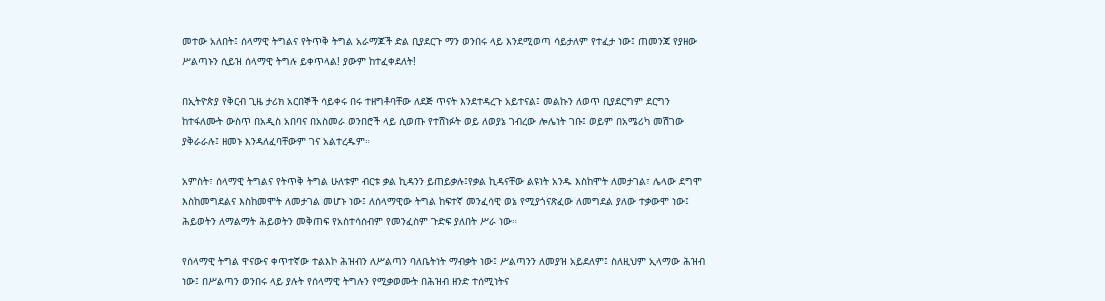መተው አለበት፤ ሰላማዊ ትግልና የትጥቅ ትግል አራማጆች ድል ቢያደርጉ ማን ወንበሩ ላይ እንደሚወጣ ሳይታለም የተፈታ ነው፤ ጠመንጃ የያዘው ሥልጣኑን ሲይዝ ሰላማዊ ትግሉ ይቀጥላል! ያውም ከተፈቀደለት!

በኢትዮጵያ የቅርብ ጊዜ ታሪክ አርበኞች ሳይቀሩ በሩ ተዘግቶባቸው ለደጅ ጥናት እንደተዳረጉ አይተናል፤ መልኩን ለወጥ ቢያደርግም ደርግን ከተፋለሙት ውስጥ በአዲስ አበባና በአስመራ ወንበሮች ላይ ሲወጡ የተሸነፉት ወይ ለወያኔ ገብረው ሎሌነት ገቡ፤ ወይም በአሜሪካ መሽገው ያቅራራሉ፤ ዘመኑ እንዳለፈባቸውም ገና አልተረዱም።

አምስት፣ ሰላማዊ ትግልና የትጥቅ ትግል ሁለቱም ብርቱ ቃል ኪዳንን ይጠይቃሉ፤የቃል ኪዳናቸው ልዩነት አንዱ እስከሞት ለመታገል፣ ሌላው ደግሞ እስከመግደልና እስከመሞት ለመታገል መሆኑ ነው፤ ለሰላማዊው ትግል ከፍተኛ መንፈሳዊ ወኔ የሚያጎናጽፈው ለመግደል ያለው ተቃውሞ ነው፤ ሕይወትን ለማልማት ሕይወትን መቅጠፍ የአስተሳሰብም የመንፈስም ጉድፍ ያለበት ሥራ ነው።

የሰላማዊ ትግል ዋናውና ቀጥተኛው ተልእኮ ሕዝብን ለሥልጣን ባለቤትነት ማብቃት ነው፤ ሥልጣንን ለመያዝ አይደለም፤ ስለዚህም ኢላማው ሕዝብ ነው፤ በሥልጣን ወንበሩ ላይ ያሉት የሰላማዊ ትግሉን የሚቃወሙት በሕዝብ ዘንድ ተሰሚነትና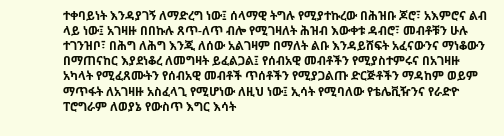ተቀባይነት እንዳያገኝ ለማድረግ ነው፤ ሰላማዊ ትግሉ የሚያተኩረው በሕዝቡ ጆሮ፣ አእምሮና ልብ ላይ ነው፤ አገዛዙ በበኩሉ ጸጥ-ለጥ ብሎ የሚገዛለት ሕዝብ እውቀቱ ዳብሮ፣ መብቶቹን ሁሉ ተገንዝቦ፣ በሕግ ለሕግ እንጂ ለሰው አልገዛም በማለት ልቡ እንዳይሸፍት አፈናውንና ማነቆውን በማጠናከር እያደነቆረ ለመግዛት ይፈልጋል፤ የሰብአዊ መብቶችን የሚያስተምሩና በአገዛዙ አካላት የሚፈጸሙትን የሰብአዊ መብቶች ጥሰቶችን የሚያጋልጡ ድርጅቶችን ማዳከም ወይም ማጥፋት ለአገዛዙ አስፈላጊ የሚሆነው ለዚህ ነው፤ ኢሳት የሚባለው የቴሌቪዥንና የራድዮ ፐሮግራም ለወያኔ የውስጥ እግር እሳት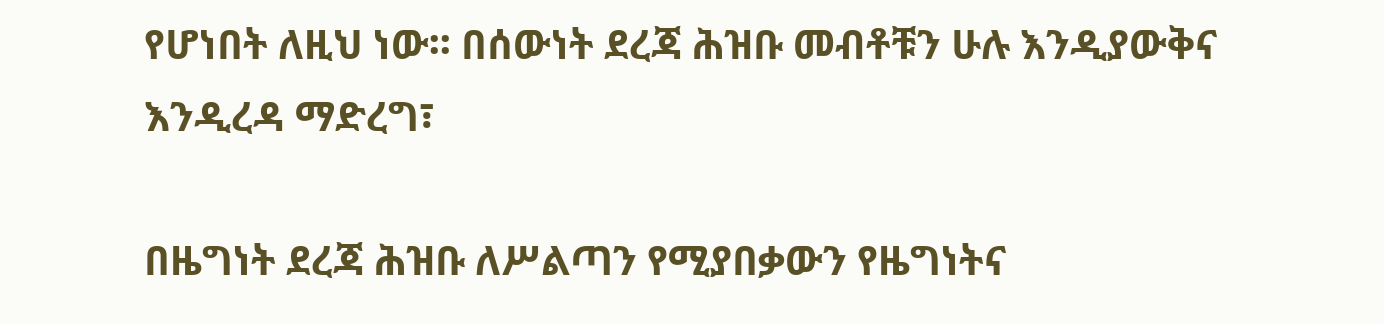የሆነበት ለዚህ ነው፡፡ በሰውነት ደረጃ ሕዝቡ መብቶቹን ሁሉ እንዲያውቅና እንዲረዳ ማድረግ፣

በዜግነት ደረጃ ሕዝቡ ለሥልጣን የሚያበቃውን የዜግነትና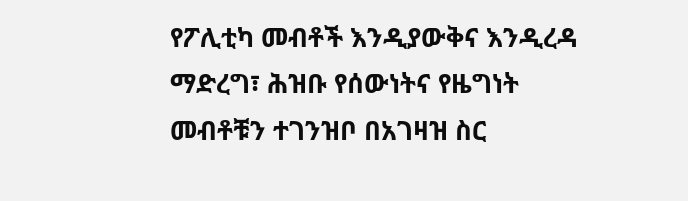የፖሊቲካ መብቶች እንዲያውቅና እንዲረዳ ማድረግ፣ ሕዝቡ የሰውነትና የዜግነት መብቶቹን ተገንዝቦ በአገዛዝ ስር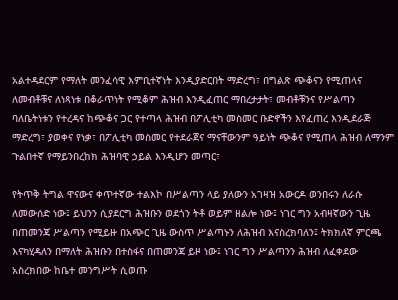አልተዳደርም የማለት መንፈሳዊ እምቢተኛነት እንዲያድርበት ማድረግ፣ በግልጽ ጭቆናን የሚጠላና ለመብቶቹና ለነጻነቱ በቆራጥነት የሚቆም ሕዝብ እንዲፈጠር ማበረታታት፣ መብቶቹንና የሥልጣን ባለቤትነቱን የተረዳና ከጭቆና ጋር የተጣላ ሕዝብ በፖሊቲካ መስመር ቡድኖችን እየፈጠረ እንዲደራጅ ማድረግ፣ ያወቀና የነቃ፣ በፖሊቲካ መስመር የተደራጀና ማናቸውንም ዓይነት ጭቆና የሚጠላ ሕዝብ ለማንም ጉልበተኛ የማይንበረከክ ሕዝባዊ ኃይል እንዲሆን መጣር፣

የትጥቅ ትግል ዋናውና ቀጥተኛው ተልእኮ በሥልጣን ላይ ያለውን አገዛዝ አውርዶ ወንበሩን ለራሱ ለመውሰድ ነው፤ ይህንን ሲያደርግ ሕዝቡን ወደጎን ትቶ ወይም ዘልሎ ነው፤ ነገር ግን አብዛኛውን ጊዜ በጠመንጃ ሥልጣን የሚይዙ በአጭር ጊዜ ውስጥ ሥልጣኑን ለሕዝብ እናስረክባለን፤ ትክክለኛ ምርጫ እናካሂዳለን በማለት ሕዝቡን በተስፋና በጠመንጃ ይዞ ነው፤ ነገር ግን ሥልጣንን ሕዝብ ለፈቀደው አስረክበው ከቤተ መንግሥት ሲወጡ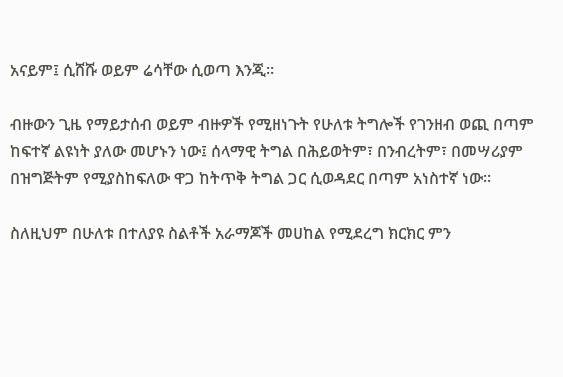አናይም፤ ሲሸሹ ወይም ሬሳቸው ሲወጣ እንጂ።

ብዙውን ጊዜ የማይታሰብ ወይም ብዙዎች የሚዘነጉት የሁለቱ ትግሎች የገንዘብ ወጪ በጣም ከፍተኛ ልዩነት ያለው መሆኑን ነው፤ ሰላማዊ ትግል በሕይወትም፣ በንብረትም፣ በመሣሪያም በዝግጅትም የሚያስከፍለው ዋጋ ከትጥቅ ትግል ጋር ሲወዳደር በጣም አነስተኛ ነው።

ስለዚህም በሁለቱ በተለያዩ ስልቶች አራማጆች መሀከል የሚደረግ ክርክር ምን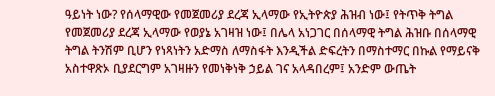ዓይነት ነው? የሰላማዊው የመጀመሪያ ደረጃ ኢላማው የኢትዮጵያ ሕዝብ ነው፤ የትጥቅ ትግል የመጀመሪያ ደረጃ ኢላማው የወያኔ አገዛዝ ነው፤ በሌላ አነጋገር በሰላማዊ ትግል ሕዝቡ በሰላማዊ ትግል ትንሽም ቢሆን የነጻነትን አድማስ ለማስፋት እንዲችል ድፍረትን በማስተማር በኩል የማይናቅ አስተዋጽኦ ቢያደርግም አገዛዙን የመነቅነቅ ኃይል ገና አላዳበረም፤ አንድም ውጤት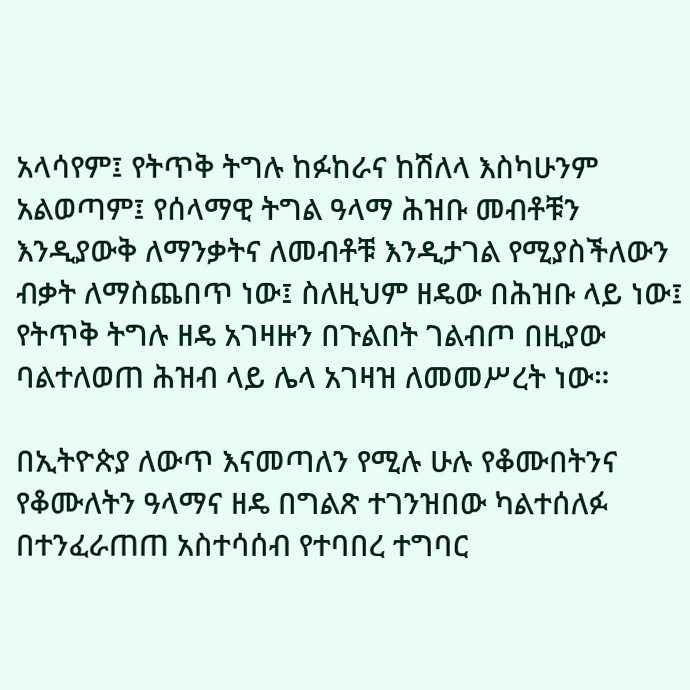አላሳየም፤ የትጥቅ ትግሉ ከፉከራና ከሽለላ እስካሁንም አልወጣም፤ የሰላማዊ ትግል ዓላማ ሕዝቡ መብቶቹን እንዲያውቅ ለማንቃትና ለመብቶቹ እንዲታገል የሚያስችለውን ብቃት ለማስጨበጥ ነው፤ ስለዚህም ዘዴው በሕዝቡ ላይ ነው፤ የትጥቅ ትግሉ ዘዴ አገዛዙን በጉልበት ገልብጦ በዚያው ባልተለወጠ ሕዝብ ላይ ሌላ አገዛዝ ለመመሥረት ነው።

በኢትዮጵያ ለውጥ እናመጣለን የሚሉ ሁሉ የቆሙበትንና የቆሙለትን ዓላማና ዘዴ በግልጽ ተገንዝበው ካልተሰለፉ በተንፈራጠጠ አስተሳሰብ የተባበረ ተግባር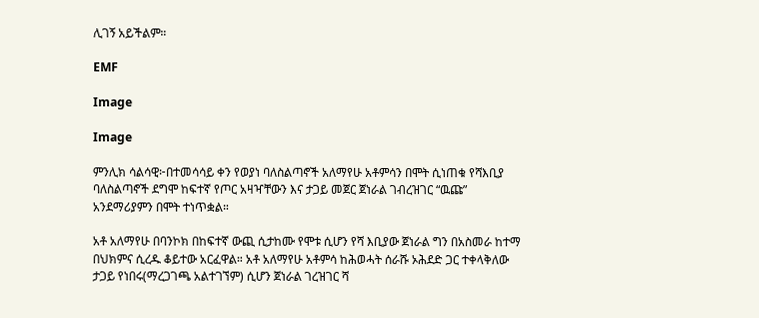ሊገኝ አይችልም።

EMF

Image

Image

ምንሊክ ሳልሳዊ፦በተመሳሳይ ቀን የወያነ ባለስልጣኖች አለማየሁ አቶምሳን በሞት ሲነጠቁ የሻእቢያ ባለስልጣኖች ደግሞ ከፍተኛ የጦር አዛዣቸውን እና ታጋይ መጀር ጀነራል ገብረዝገር “ዉጩ” አንደማሪያምን በሞት ተነጥቋል።

አቶ አለማየሁ በባንኮክ በከፍተኛ ውጪ ሲታከሙ የሞቱ ሲሆን የሻ እቢያው ጀነራል ግን በአስመራ ከተማ በህክምና ሲረዱ ቆይተው አርፈዋል። አቶ አለማየሁ አቶምሳ ከሕወሓት ሰራሹ ኦሕደድ ጋር ተቀላቅለው ታጋይ የነበሩ(ማረጋገጫ አልተገኘም) ሲሆን ጀነራል ገረዝገር ሻ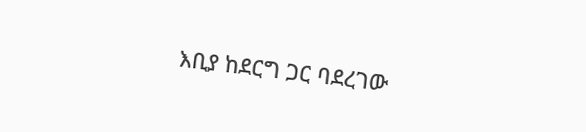እቢያ ከደርግ ጋር ባደረገው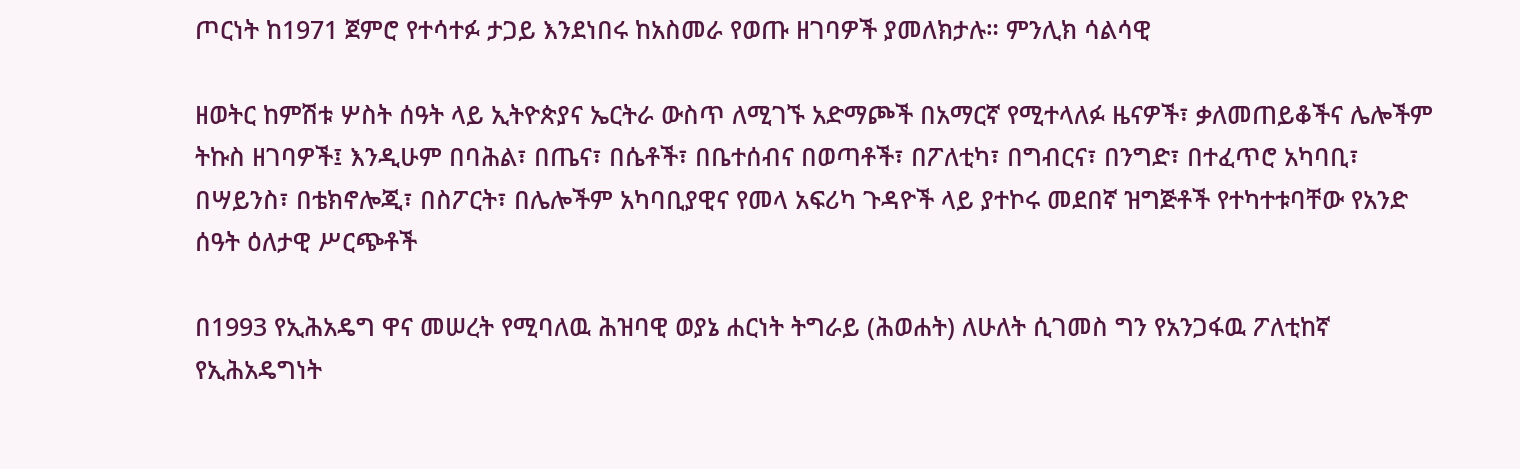ጦርነት ከ1971 ጀምሮ የተሳተፉ ታጋይ እንደነበሩ ከአስመራ የወጡ ዘገባዎች ያመለክታሉ። ምንሊክ ሳልሳዊ

ዘወትር ከምሽቱ ሦስት ሰዓት ላይ ኢትዮጵያና ኤርትራ ውስጥ ለሚገኙ አድማጮች በአማርኛ የሚተላለፉ ዜናዎች፣ ቃለመጠይቆችና ሌሎችም ትኩስ ዘገባዎች፤ እንዲሁም በባሕል፣ በጤና፣ በሴቶች፣ በቤተሰብና በወጣቶች፣ በፖለቲካ፣ በግብርና፣ በንግድ፣ በተፈጥሮ አካባቢ፣ በሣይንስ፣ በቴክኖሎጂ፣ በስፖርት፣ በሌሎችም አካባቢያዊና የመላ አፍሪካ ጉዳዮች ላይ ያተኮሩ መደበኛ ዝግጅቶች የተካተቱባቸው የአንድ ሰዓት ዕለታዊ ሥርጭቶች

በ1993 የኢሕአዴግ ዋና መሠረት የሚባለዉ ሕዝባዊ ወያኔ ሐርነት ትግራይ (ሕወሐት) ለሁለት ሲገመስ ግን የአንጋፋዉ ፖለቲከኛ የኢሕአዴግነት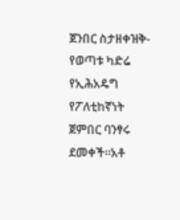ጀንበር ስታዘቀዝቅ-የወጣቱ ካድሬ የኢሕአዴግ የፖለቲከኛነት ጀምበር ባንፃሩ ደመቀች።አቶ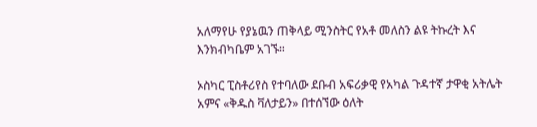አለማየሁ የያኔዉን ጠቅላይ ሚንስትር የአቶ መለስን ልዩ ትኩረት እና እንክብካቤም አገኙ።

ኦስካር ፒስቶሪየስ የተባለው ደቡብ አፍሪቃዊ የአካል ጉዳተኛ ታዋቂ አትሌት አምና «ቅዱስ ቫለታይን» በተሰኘው ዕለት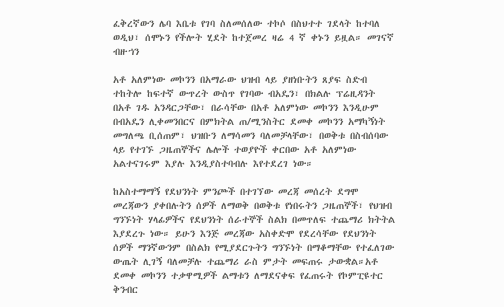ፈቅረኛውን ሌባ እቤቱ የገባ ስለመሰለው ተኮሶ በስህተተ ገደላት ከተባለ ወዲህ፣ ሰሞኑን የችሎት ሂደት ከተጀመረ ዛሬ 4 ኛ ቀኑን ይዟል። መገናኛ ብዙኀን

አቶ አለምነው መኮንን በአማራው ህዝብ ላይ ያዘነቡትን ጸያፍ ስድብ ተከትሎ ከፍተኛ ውጥረት ውስጥ የገባው ብአዴን፣ በክልሉ ፕሬዚዳንት በአቶ ገዱ አንዳርጋቸው፣ በራሳቸው በአቶ አለምነው መኮንን እንዲሁም በብአዴን ሊቀመንበርና በምክትል ጠ/ሚንስትር ደመቀ መኮንን አማካኝነት መግለጫ ቢሰጠም፣ ህዝቡን ለማሳመን ባለመቻላቸው፣ በወቅቱ በስብሰባው ላይ የተገኙ ጋዜጠኞችና ሌሎች ተወያዮች ቀርበው አቶ አለምነው አልተናገሩም እያሉ እንዲያስተባብሉ እየተደረገ ነው።

ከአስተማማኝ የደህንነት ምንጮች በተገኘው መረጃ መሰረት ደግሞ መረጃውን ያቀበሉትን ሰዎች ለማወቅ በወቅቱ የነበሩትን ጋዜጠኞች፣ የህዝብ ግንኙነት ሃላፊዎችና የደህንነት ሰራተኞች ስልክ በመጥለፍ ተጨማሪ ክትትል እያደረጉ ነው። ይሁን እንጅ መረጃው አስቀድሞ የደረሳቸው የደህንነት ሰዎች ማንኛውንም በስልክ የሚያደርጉትን ግንኙነት በማቆማቸው የተፈለገው ውጤት ሊገኝ ባለመቻሉ ተጨማሪ ራስ ምታት መፍጠሩ ታውቋል።አቶ ደመቀ መኮንን ተቃዋሚዎች ልማቱን ለማደናቀፍ የፈጠሩት የኮምፒዩተር ቅንብር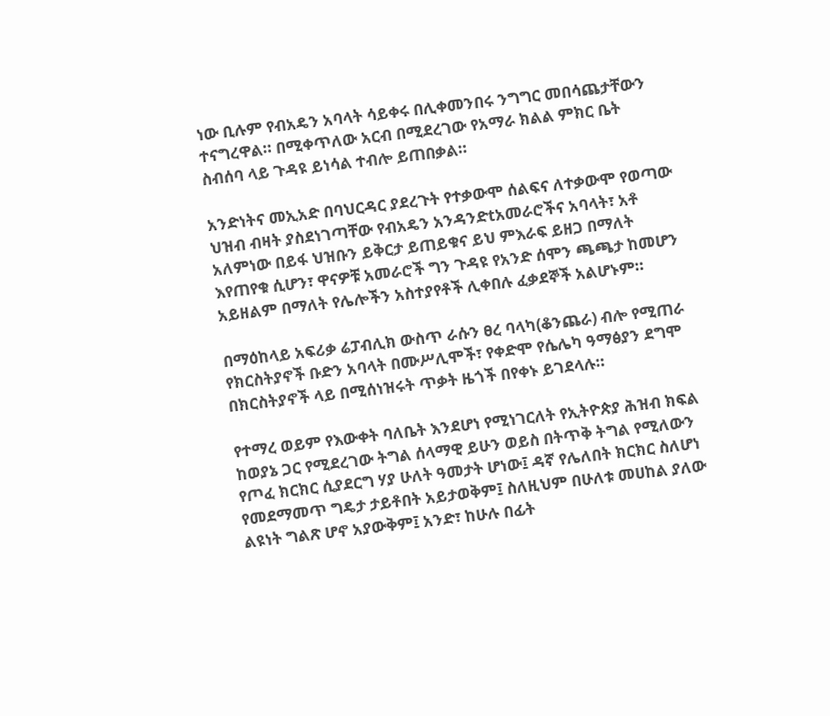ነው ቢሉም የብአዴን አባላት ሳይቀሩ በሊቀመንበሩ ንግግር መበሳጨታቸውን ተናግረዋል። በሚቀጥለው አርብ በሚደረገው የአማራ ክልል ምክር ቤት ስብሰባ ላይ ጉዳዩ ይነሳል ተብሎ ይጠበቃል።

አንድነትና መኢአድ በባህርዳር ያደረጉት የተቃውሞ ሰልፍና ለተቃውሞ የወጣው ህዝብ ብዛት ያስደነገጣቸው የብአዴን አንዳንድtአመራሮችና አባላት፣ አቶ አለምነው በይፋ ህዝቡን ይቅርታ ይጠይቁና ይህ ምእራፍ ይዘጋ በማለት እየጠየቁ ሲሆን፣ ዋናዎቹ አመራሮች ግን ጉዳዩ የአንድ ሰሞን ጫጫታ ከመሆን አይዘልም በማለት የሌሎችን አስተያየቶች ሊቀበሉ ፈቃደኞች አልሆኑም።

በማዕከላይ አፍሪቃ ሬፓብሊክ ውስጥ ራሱን ፀረ ባላካ(ቆንጨራ) ብሎ የሚጠራ የክርስትያኖች ቡድን አባላት በሙሥሊሞች፣ የቀድሞ የሴሌካ ዓማፅያን ደግሞ በክርስትያኖች ላይ በሚሰነዝሩት ጥቃት ዜጎች በየቀኑ ይገደላሉ።

የተማረ ወይም የእውቀት ባለቤት እንደሆነ የሚነገርለት የኢትዮጵያ ሕዝብ ክፍል ከወያኔ ጋር የሚደረገው ትግል ሰላማዊ ይሁን ወይስ በትጥቅ ትግል የሚለውን የጦፈ ክርክር ሲያደርግ ሃያ ሁለት ዓመታት ሆነው፤ ዳኛ የሌለበት ክርክር ስለሆነ የመደማመጥ ግዴታ ታይቶበት አይታወቅም፤ ስለዚህም በሁለቱ መሀከል ያለው ልዩነት ግልጽ ሆኖ አያውቅም፤ አንድ፣ ከሁሉ በፊት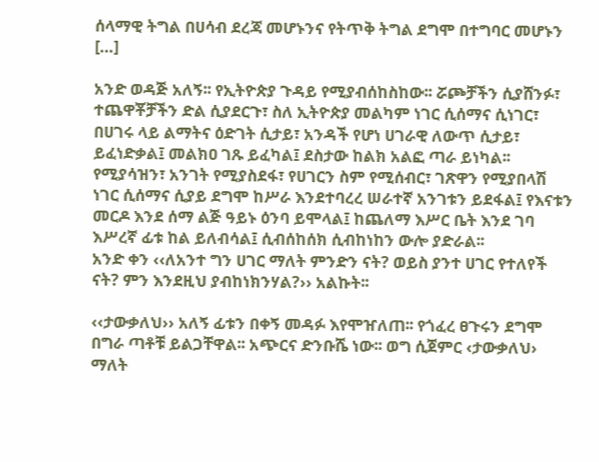ሰላማዊ ትግል በሀሳብ ደረጃ መሆኑንና የትጥቅ ትግል ደግሞ በተግባር መሆኑን […]

አንድ ወዳጅ አለኝ፡፡ የኢትዮጵያ ጉዳይ የሚያብሰከስከው፡፡ ሯጮቻችን ሲያሸንፉ፣ ተጨዋቾቻችን ድል ሲያደርጉ፣ ስለ ኢትዮጵያ መልካም ነገር ሲሰማና ሲነገር፣ በሀገሩ ላይ ልማትና ዕድገት ሲታይ፣ አንዳች የሆነ ሀገራዊ ለውጥ ሲታይ፣ ይፈነድቃል፤ መልክዐ ገጹ ይፈካል፤ ደስታው ከልክ አልፎ ጣራ ይነካል፡፡ የሚያሳዝን፣ አንገት የሚያስደፋ፣ የሀገርን ስም የሚሰብር፣ ገጽዋን የሚያበላሽ ነገር ሲሰማና ሲያይ ደግሞ ከሥራ እንደተባረረ ሠራተኛ አንገቱን ይደፋል፤ የእናቱን መርዶ እንደ ሰማ ልጅ ዓይኑ ዕንባ ይሞላል፤ ከጨለማ እሥር ቤት እንደ ገባ እሥረኛ ፊቱ ከል ይለብሳል፤ ሲብሰከሰክ ሲብከነከን ውሎ ያድራል፡፡
አንድ ቀን ‹‹ለአንተ ግን ሀገር ማለት ምንድን ናት? ወይስ ያንተ ሀገር የተለየች ናት? ምን እንደዚህ ያብከነክንሃል?›› አልኩት፡፡

‹‹ታውቃለህ›› አለኝ ፊቱን በቀኝ መዳፉ እየሞዠለጠ፡፡ የጎፈረ ፀጉሩን ደግሞ በግራ ጣቶቹ ይልጋቸዋል፡፡ አጭርና ድንቡሼ ነው፡፡ ወግ ሲጀምር ‹ታውቃለህ› ማለት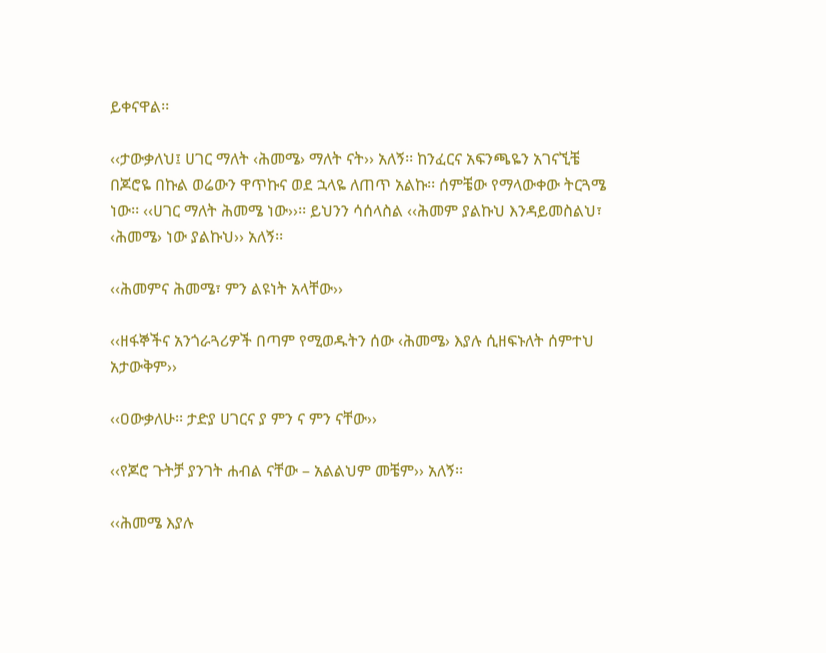ይቀናዋል፡፡

‹‹ታውቃለህ፤ ሀገር ማለት ‹ሕመሜ› ማለት ናት›› አለኝ፡፡ ከንፈርና አፍንጫዬን አገናኚቼ በጆሮዬ በኩል ወሬውን ዋጥኩና ወደ ኋላዬ ለጠጥ አልኩ፡፡ ሰምቼው የማላውቀው ትርጓሜ ነው፡፡ ‹‹ሀገር ማለት ሕመሜ ነው››፡፡ ይህንን ሳሰላስል ‹‹ሕመም ያልኩህ እንዳይመስልህ፣ ‹ሕመሜ› ነው ያልኩህ›› አለኝ፡፡

‹‹ሕመምና ሕመሜ፣ ምን ልዩነት አላቸው››

‹‹ዘፋኞችና አንጎራጓሪዎች በጣም የሚወዱትን ሰው ‹ሕመሜ› እያሉ ሲዘፍኑለት ሰምተህ አታውቅም››

‹‹ዐውቃለሁ፡፡ ታድያ ሀገርና ያ ምን ና ምን ናቸው››

‹‹የጆሮ ጉትቻ ያንገት ሐብል ናቸው – አልልህም መቼም›› አለኝ፡፡

‹‹ሕመሜ እያሉ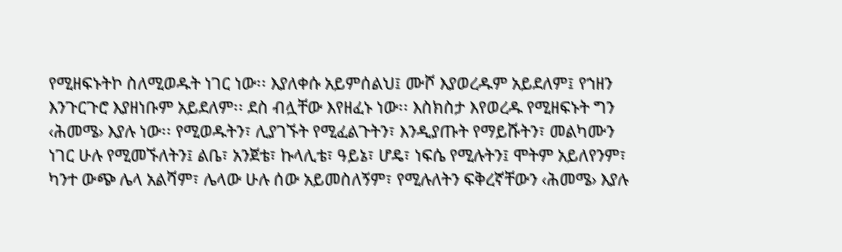የሚዘፍኑትኮ ስለሚወዱት ነገር ነው፡፡ እያለቀሱ አይምሰልህ፤ ሙሾ እያወረዱም አይደለም፤ የኀዘን እንጉርጉሮ እያዘነቡም አይደለም፡፡ ደስ ብሏቸው እየዘፈኑ ነው፡፡ እስክስታ እየወረዱ የሚዘፍኑት ግን ‹ሕመሜ› እያሉ ነው፡፡ የሚወዱትን፣ ሊያገኙት የሚፈልጉትን፣ እንዲያጡት የማይሹትን፣ መልካሙን ነገር ሁሉ የሚመኙለትን፤ ልቤ፣ አንጀቴ፣ ኩላሊቴ፣ ዓይኔ፣ ሆዴ፣ ነፍሴ የሚሉትን፤ ሞትም አይለየንም፣ ካንተ ውጭ ሌላ አልሻም፣ ሌላው ሁሉ ሰው አይመስለኝም፣ የሚሉለትን ፍቅረኛቸውን ‹ሕመሜ› እያሉ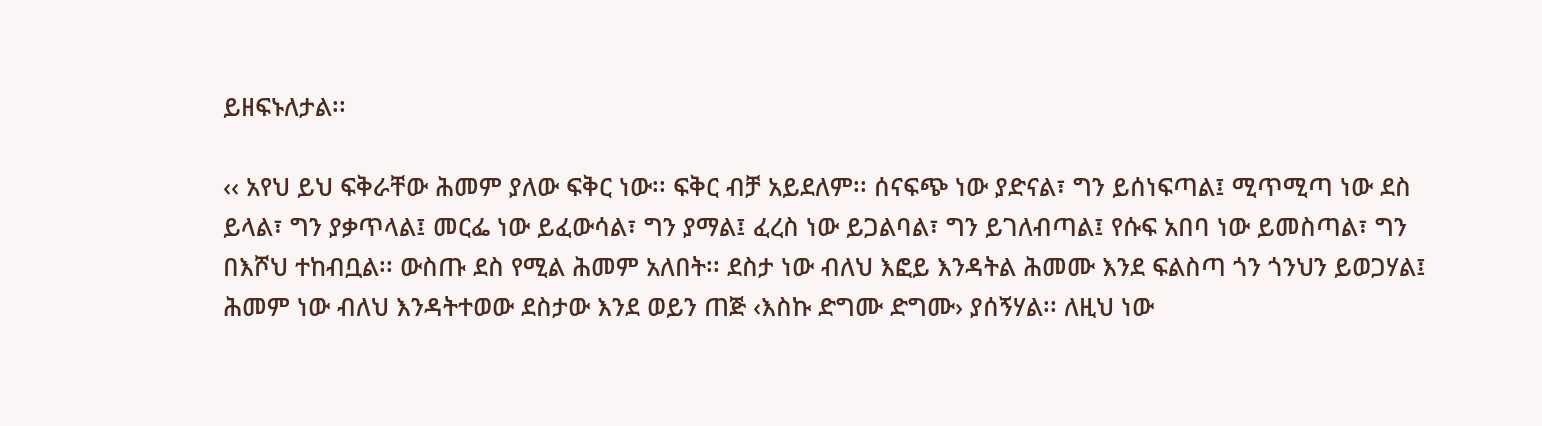ይዘፍኑለታል፡፡

‹‹ አየህ ይህ ፍቅራቸው ሕመም ያለው ፍቅር ነው፡፡ ፍቅር ብቻ አይደለም፡፡ ሰናፍጭ ነው ያድናል፣ ግን ይሰነፍጣል፤ ሚጥሚጣ ነው ደስ ይላል፣ ግን ያቃጥላል፤ መርፌ ነው ይፈውሳል፣ ግን ያማል፤ ፈረስ ነው ይጋልባል፣ ግን ይገለብጣል፤ የሱፍ አበባ ነው ይመስጣል፣ ግን በእሾህ ተከብቧል፡፡ ውስጡ ደስ የሚል ሕመም አለበት፡፡ ደስታ ነው ብለህ እፎይ እንዳትል ሕመሙ እንደ ፍልስጣ ጎን ጎንህን ይወጋሃል፤ ሕመም ነው ብለህ እንዳትተወው ደስታው እንደ ወይን ጠጅ ‹እስኩ ድግሙ ድግሙ› ያሰኝሃል፡፡ ለዚህ ነው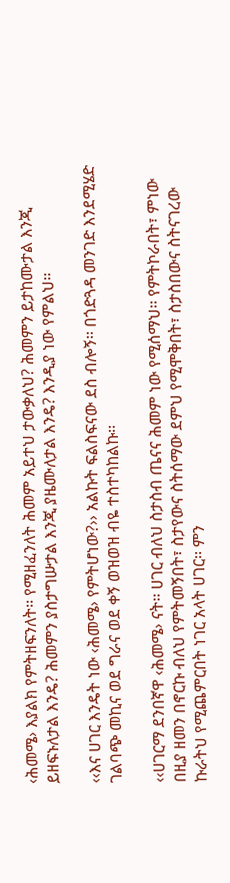‹ሕመሜ› እያልክ የምትዘፍንለት፡፡ የሚዘፈንለት ሕመም አይተህ ታውቃለህ? ሕመምን ይታከሙታል እንጂ ይዘፍኑለታል እንዴ? ሕመምን ያስታግሡታል እንጂ ያዜሙለታል እንዴ? እንዲያ ነው የምልህ፡፡

‹‹እና ሀገር እንዴት ነው ‹ሕመሜ› የምትሆነው?›› አልኩት ፍልስፍናው ደስ ብሎኝ፡፡ በጎድጓዳ መንገድ እንደሚሄድ ገልባጭ መኪና ወደ ግራና ወደ ቀኝ ወዝወዝ ብዬ ተስተካከልኩ፡፡

‹‹ሀገርማ ደንበኛዋ ‹ሕመሜ› ናት፡፡ ሀገር ብለህ ስታስብ ጤናና ሕመም ነው የሚሰማህ፡፡ የምትኮራበት፣ ምነው በዚያ ዘመን በኖርኩ ብለህ የምትመኝበት፣ ስታየውና ስትሰማው ደምህ የሚሞቅበት፣ ስታስበውና ስትናገረው ኩራትህ የሚጨምርበት ነገር አላት ሀገር፡፡ ምን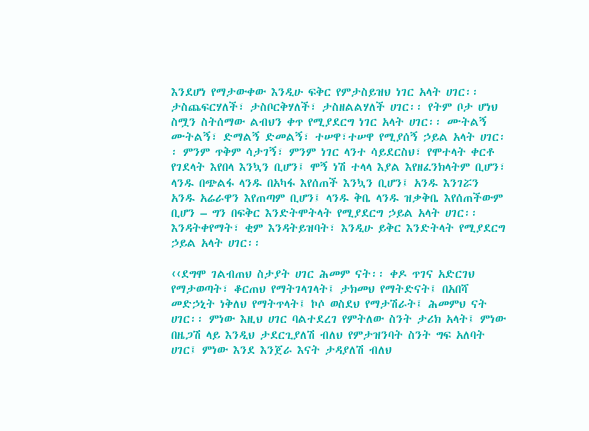እንደሆነ የማታውቀው እንዲሁ ፍቅር የምታስይዝህ ነገር አላት ሀገር፡፡ ታስጨፍርሃለች፣ ታስቦርቅሃለች፣ ታስዘልልሃለች ሀገር፡፡ የትም ቦታ ሆነህ ስሟን ስትሰማው ልብህን ቀጥ የሚያደርግ ነገር አላት ሀገር፡፡ ሙትልኝ ሙትልኝ፣ ድማልኝ ድመልኝ፣ ተሠዋ፣ተሠዋ የሚያሰኝ ኃይል አላት ሀገር፡፡ ምንም ጥቅም ሳታገኝ፣ ምንም ነገር ላንተ ሳይደርስህ፣ የሞተላት ቀርቶ የገደላት እየበላ እንኳን ቢሆን፤ ሞኝ ነሽ ተላላ እያል እየዘፈንክላትም ቢሆን፣ ላንዱ በጭልፋ ላንዱ በአካፋ እየሰጠች እንኳን ቢሆን፤ አንዱ እንገሯን አንዱ አሬራዋን እየጠጣም ቢሆን፤ ላንዱ ቅቤ ላንዱ ዝቃቅቤ እየሰጠችውም ቢሆን – ግን በፍቅር እንድትሞትላት የሚያደርግ ኃይል አላት ሀገር፡፡ እንዳትቀየማት፣ ቂም እንዳትይዝባት፣ እንዲሁ ይቅር እንድትላት የሚያደርግ ኃይል አላት ሀገር፡፡

‹‹ደግሞ ገልብጠህ ስታያት ሀገር ሕመም ናት፡፡ ቀዶ ጥገና አድርገህ የማታወጣት፣ ቆርጠህ የማትገላገላት፤ ታክመህ የማትድናት፤ በአበሻ መድኃኒት ነቅለህ የማትጥላት፤ ኮሶ ወስደህ የማታሽራት፤ ሕመምህ ናት ሀገር፡፡ ምነው እዚህ ሀገር ባልተደረገ የምትለው ስንት ታሪክ አላት፤ ምነው በዜጋሽ ላይ እንዲህ ታደርጊያለሽ ብለህ የምታዝንባት ስንት ግፍ አለባት ሀገር፤ ምነው እንደ እንጀራ እናት ታዳያለሽ ብለህ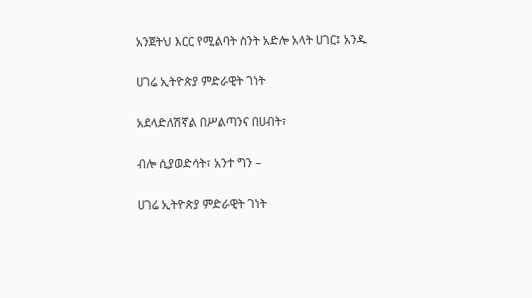አንጀትህ እርር የሚልባት ስንት አድሎ አላት ሀገር፤ አንዱ

ሀገሬ ኢትዮጵያ ምድራዊት ገነት

አደላድለሽኛል በሥልጣንና በሀብት፣

ብሎ ሲያወድሳት፣ አንተ ግን –

ሀገሬ ኢትዮጵያ ምድራዊት ገነት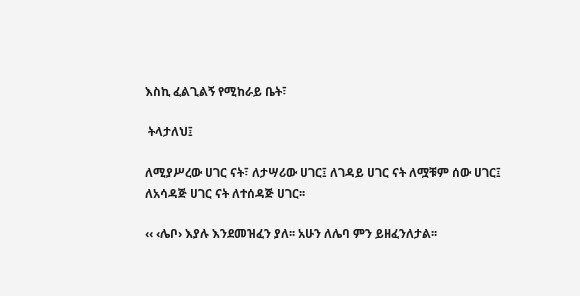እስኪ ፈልጊልኝ የሚከራይ ቤት፣

 ትላታለህ፤

ለሚያሥረው ሀገር ናት፣ ለታሣሪው ሀገር፤ ለገዳይ ሀገር ናት ለሟቹም ሰው ሀገር፤ ለአሳዳጅ ሀገር ናት ለተሰዳጅ ሀገር፡፡

‹‹ ‹ሌቦ› እያሉ እንደመዝፈን ያለ፡፡ አሁን ለሌባ ምን ይዘፈንለታል፡፡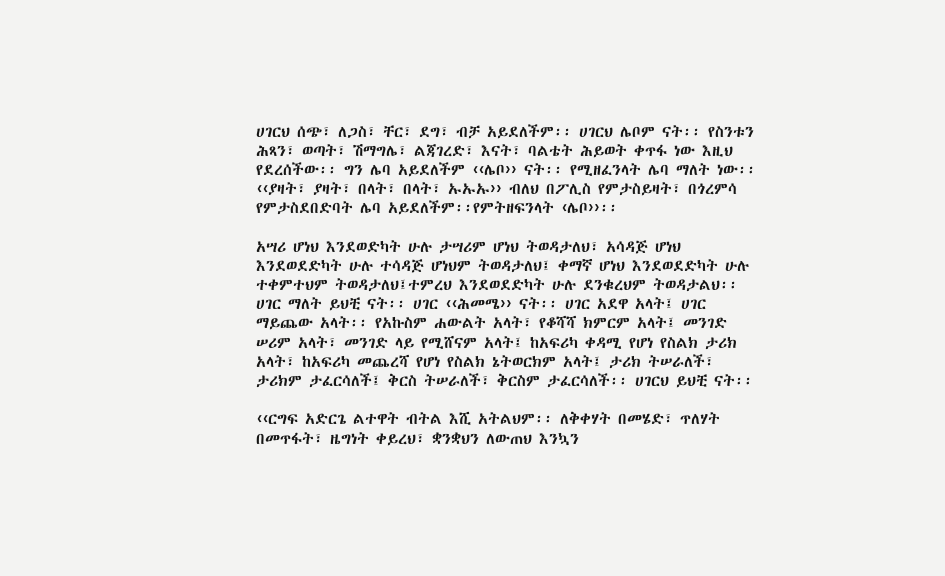ሀገርህ ሰጭ፣ ለጋስ፣ ቸር፣ ደግ፣ ብቻ አይደለችም፡፡ ሀገርህ ሌቦም ናት፡፡ የስንቱን ሕጻን፣ ወጣት፣ ሽማግሌ፣ ልጃገረድ፣ እናት፣ ባልቴት ሕይወት ቀጥፋ ነው እዚህ የደረሰችው፡፡ ግን ሌባ አይደለችም ‹‹ሌቦ›› ናት፡፡ የሚዘፈንላት ሌባ ማለት ነው፡፡ ‹‹ያዛት፣ ያዛት፣ በላት፣ በላት፣ ኡኡኡ›› ብለህ በፖሊስ የምታስይዛት፣ በጎረምሳ የምታስደበድባት ሌባ አይደለችም፡፡የምትዘፍንላት ‹ሌቦ››፡፡

አሣሪ ሆነህ እንደወድካት ሁሉ ታሣሪም ሆነህ ትወዳታለህ፣ አሳዳጅ ሆነህ እንደወደድካት ሁሉ ተሳዳጅ ሆነህም ትወዳታለህ፤ ቀማኛ ሆነህ እንደወደድካት ሁሉ ተቀምተህም ትወዳታለህ፤ተምረህ እንደወደድካት ሁሉ ደንቁረህም ትወዳታልህ፡፡ ሀገር ማለት ይህቺ ናት፡፡ ሀገር ‹‹ሕመሜ›› ናት፡፡ ሀገር አደዋ አላት፤ ሀገር ማይጨው አላት፡፡ የአኩስም ሐውልት አላት፣ የቆሻሻ ክምርም አላት፤ መንገድ ሠሪም አላት፣ መንገድ ላይ የሚሸናም አላት፤ ከአፍሪካ ቀዳሚ የሆነ የስልክ ታሪክ አላት፣ ከአፍሪካ መጨረሻ የሆነ የስልክ ኔትወርክም አላት፤ ታሪክ ትሠራለች፣ ታሪክም ታፈርሳለች፤ ቅርስ ትሠራለች፣ ቅርስም ታፈርሳለች፡፡ ሀገርህ ይህቺ ናት፡፡

‹‹ርግፍ አድርጌ ልተዋት ብትል እሺ አትልህም፡፡ ለቅቀሃት በመሄድ፣ ጥለሃት በመጥፋት፣ ዜግነት ቀይረህ፣ ቋንቋህን ለውጠህ እንኳን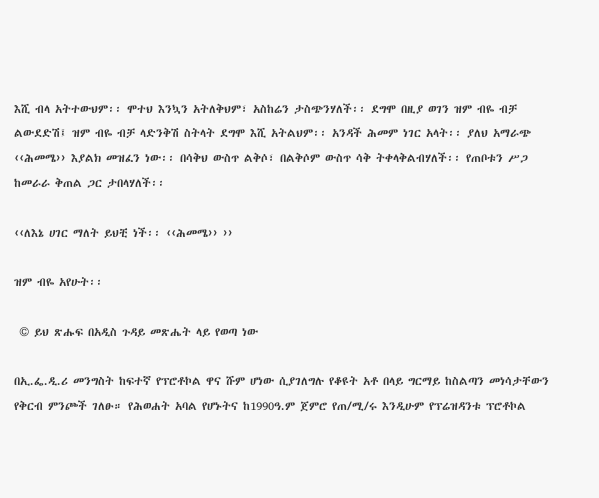እሺ ብላ አትተውህም፡፡ ሞተህ እንኳን አትለቅህም፣ አስከሬን ታስጭንሃለች፡፡ ደግሞ በዚያ ወገን ዝም ብዬ ብቻ ልውደድሽ፤ ዝም ብዬ ብቻ ላድንቅሽ ስትላት ደግሞ እሺ አትልህም፡፡ አንዳች ሕመም ነገር አላት፡፡ ያለህ አማራጭ ‹‹ሕመሜ›› እያልክ መዝፈን ነው፡፡ በሳቅህ ውስጥ ልቅሶ፣ በልቅሶም ውስጥ ሳቅ ትቀላቅልብሃለች፡፡ የጠቦቱን ሥጋ ከመራራ ቅጠል ጋር ታበላሃለች፡፡

‹‹ለእኔ ሀገር ማለት ይህቺ ነች፡፡ ‹‹ሕመሜ›› ››

ዝም ብዬ አየሁት፡፡

 © ይህ ጽሑፍ በአዲስ ጉዳይ መጽሔት ላይ የወጣ ነው

በኢ.ፌ.ዲ.ሪ መንግስት ከፍተኛ የፕሮቶኮል ዋና ሹም ሆነው ሲያገለግሉ የቆዩት አቶ በላይ ግርማይ ከስልጣን መነሳታቸውን የቅርብ ምንጮች ገለፁ። የሕወሐት አባል የሆኑትና ከ1990ዓ.ም ጀምሮ የጠ/ሚ/ሩ እንዲሁም የፕሬዝዳንቱ ፕሮቶኮል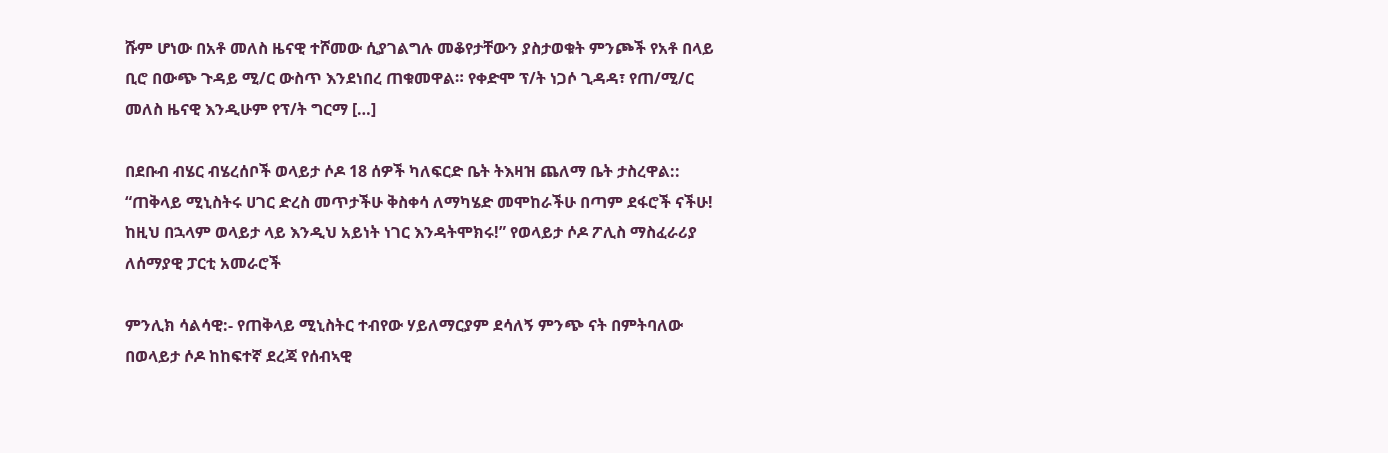ሹም ሆነው በአቶ መለስ ዜናዊ ተሾመው ሲያገልግሉ መቆየታቸውን ያስታወቁት ምንጮች የአቶ በላይ ቢሮ በውጭ ጉዳይ ሚ/ር ውስጥ እንደነበረ ጠቁመዋል። የቀድሞ ፕ/ት ነጋሶ ጊዳዳ፣ የጠ/ሚ/ር መለስ ዜናዊ እንዲሁም የፕ/ት ግርማ […]

በደቡብ ብሄር ብሄረሰቦች ወላይታ ሶዶ 18 ሰዎች ካለፍርድ ቤት ትእዛዝ ጨለማ ቤት ታስረዋል::
“ጠቅላይ ሚኒስትሩ ሀገር ድረስ መጥታችሁ ቅስቀሳ ለማካሄድ መሞከራችሁ በጣም ደፋሮች ናችሁ! ከዚህ በኋላም ወላይታ ላይ እንዲህ አይነት ነገር እንዳትሞክሩ!” የወላይታ ሶዶ ፖሊስ ማስፈራሪያ ለሰማያዊ ፓርቲ አመራሮች

ምንሊክ ሳልሳዊ:- የጠቅላይ ሚኒስትር ተብየው ሃይለማርያም ደሳለኝ ምንጭ ናት በምትባለው በወላይታ ሶዶ ከከፍተኛ ደረጃ የሰብኣዊ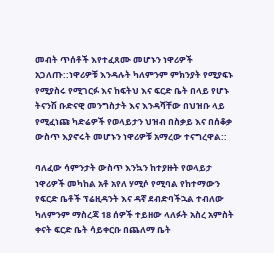መብት ጥሰቶች እየተፈጸሙ መሆኑን ነዋሪዎች አጋለጡ::ነዋሪዎቹ እንዳሉት ካለምንም ምክንያት የሚያፍኑ የሚያስሩ የሚገርፉ እና ከፍትህ እና ፍርድ ቤት በላይ የሆኑ ትናንሽ ቡድናዊ መንግስታት እና እንዳሻቸው በህዝቡ ላይ የሚፈነጩ ካድሬዎች የወላይታን ህዝብ በስቃይ እና በሰቆቃ ውስጥ እያኖሩት መሆኑን ነዋሪዎቹ አማረው ተናግረዋል::

ባለፈው ሳምንታት ውስጥ እንኳን ከተያዙት የወላይታ ነዋሪዎች መካከል አቶ አየለ ሃሚሶ የሚባል የከተማውን የፍርድ ቤቶች ፕሬዚዳንት እና ዳኛ ደብድባችኋል ተብለው ካለምንም ማስረጃ 18 ሰዎች ተይዘው ላለፉት አስረ አምስት ቀናት ፍርድ ቤት ሳይቀርቡ በጨለማ ቤት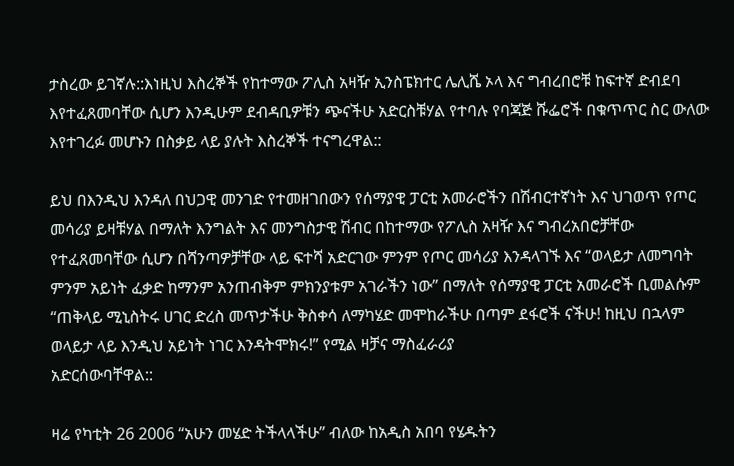ታስረው ይገኛሉ::እነዚህ እስረኞች የከተማው ፖሊስ አዛዥ ኢንስፔክተር ሌሊሼ ኦላ እና ግብረበሮቹ ከፍተኛ ድብደባ እየተፈጸመባቸው ሲሆን እንዲሁም ደብዳቢዎቹን ጭናችሁ አድርስቹሃል የተባሉ የባጃጅ ሹፌሮች በቁጥጥር ስር ውለው እየተገረፉ መሆኑን በስቃይ ላይ ያሉት እስረኞች ተናግረዋል::

ይህ በእንዲህ እንዳለ በህጋዊ መንገድ የተመዘገበውን የሰማያዊ ፓርቲ አመራሮችን በሽብርተኛነት እና ህገወጥ የጦር መሳሪያ ይዛቹሃል በማለት እንግልት እና መንግስታዊ ሽብር በከተማው የፖሊስ አዛዥ እና ግብረአበሮቻቸው የተፈጸመባቸው ሲሆን በሻንጣዎቻቸው ላይ ፍተሻ አድርገው ምንም የጦር መሳሪያ እንዳላገኙ እና “ወላይታ ለመግባት ምንም አይነት ፈቃድ ከማንም አንጠብቅም ምክንያቱም አገራችን ነው” በማለት የሰማያዊ ፓርቲ አመራሮች ቢመልሱም “ጠቅላይ ሚኒስትሩ ሀገር ድረስ መጥታችሁ ቅስቀሳ ለማካሄድ መሞከራችሁ በጣም ደፋሮች ናችሁ! ከዚህ በኋላም ወላይታ ላይ እንዲህ አይነት ነገር እንዳትሞክሩ!” የሚል ዛቻና ማስፈራሪያ
አድርሰውባቸዋል::

ዛሬ የካቲት 26 2006 “አሁን መሄድ ትችላላችሁ” ብለው ከአዲስ አበባ የሄዱትን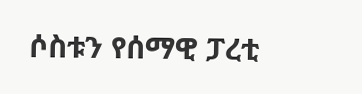ሶስቱን የሰማዊ ፓረቲ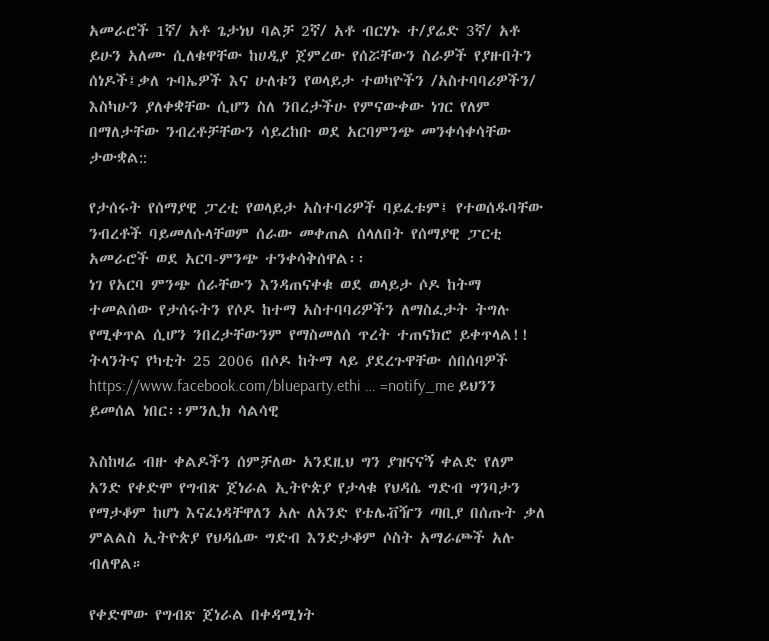አመራሮች 1ኛ/ አቶ ጌታነህ ባልቻ 2ኛ/ አቶ ብርሃኑ ተ/ያሬድ 3ኛ/ አቶ ይሁን አለሙ ሲለቁዋቸው ከሀዲያ ጀምረው የሰሯቸውን ስራዎች የያዙበትን ሰነዶች፤ቃለ ጉባኤዎች እና ሁለቱን የወላይታ ተወካዮችን /አስተባባሪዎችን/ እስካሁን ያለቀቋቸው ሲሆን ስለ ንበረታችሁ የምናውቀው ነገር የለም በማለታቸው ንብረቶቻቸውን ሳይረከቡ ወደ አርባምንጭ መንቀሳቀሳቸው ታውቋል::

የታሰሩት የሰማያዊ ፓረቲ የወላይታ አስተባሪዎች ባይፈቱም፤ የተወሰዱባቸው ንብረቶች ባይመለሱላቸወም ሰራው መቀጠል ሰላለበት የሰማያዊ ፓርቲ አመራሮች ወደ አርባ-ምንጭ ተንቀሳቅሰዋል፡፡
ነገ የአርባ ምንጭ ሰራቸውን እንዳጠናቀቁ ወደ ወላይታ ሶዶ ከትማ ተመልሰው የታሰሩትን የሶዶ ከተማ አስተባባሪዎችን ለማስፈታት ትግሉ የሚቀጥል ሲሆን ንበረታቸውንም የማስመለሰ ጥረት ተጠናክሮ ይቀጥላል!!
ትላንትና የካቲት 25 2006 በሶዶ ከትማ ላይ ያደረጉዋቸው ሰበሰባዎች https://www.facebook.com/blueparty.ethi … =notify_me ይህንን ይመሰል ነበር፡፡ምንሊክ ሳልሳዊ

እስከዛሬ ብዙ ቀልዶችን ሰምቻለው አንደዚህ ግን ያዝናናኝ ቀልድ የለም አንድ የቀድሞ የግብጽ ጀነራል ኢትዮጵያ የታላቁ የህዳሴ ግድብ ግንባታን የማታቆም ከሆነ እናፈነዳቸዋለን አሉ ለአንድ የቴሌቭዥን ጣቢያ በሰጡት ቃለ ምልልስ ኢትዮጵያ የህዳሴው ግድብ እንድታቆም ሶስት አማራጮች አሉ ብለዋል።

የቀድሞው የግብጽ ጀነራል በቀዳሚነት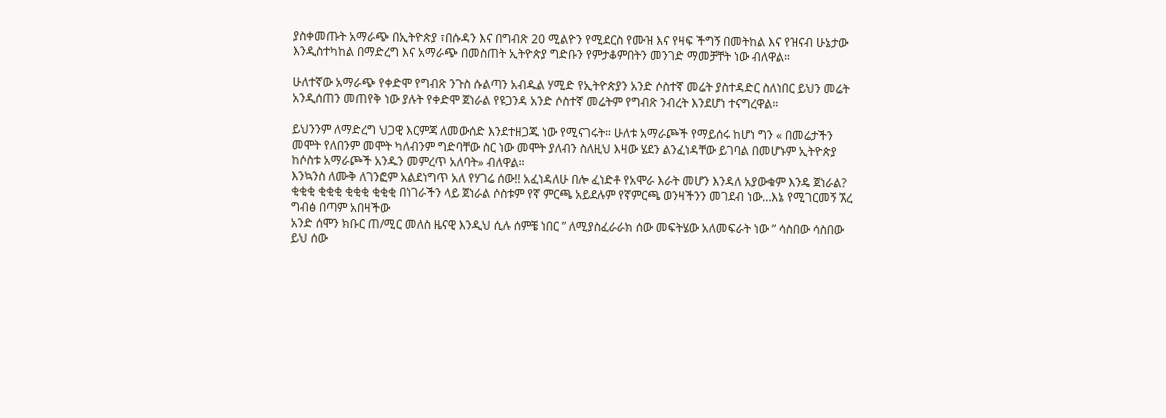ያስቀመጡት አማራጭ በኢትዮጵያ ፣በሱዳን እና በግብጽ 20 ሚልዮን የሚደርስ የሙዝ እና የዛፍ ችግኝ በመትከል እና የዝናብ ሁኔታው እንዲስተካከል በማድረግ እና አማራጭ በመስጠት ኢትዮጵያ ግድቡን የምታቆምበትን መንገድ ማመቻቸት ነው ብለዋል።

ሁለተኛው አማራጭ የቀድሞ የግብጽ ንጉስ ሱልጣን አብዱል ሃሚድ የኢትዮጵያን አንድ ሶስተኛ መሬት ያስተዳድር ስለነበር ይህን መሬት አንዲሰጠን መጠየቅ ነው ያሉት የቀድሞ ጀነራል የዩጋንዳ አንድ ሶስተኛ መሬትም የግብጽ ንብረት እንደሆነ ተናግረዋል።

ይህንንም ለማድረግ ህጋዊ እርምጃ ለመውሰድ እንደተዘጋጁ ነው የሚናገሩት። ሁለቱ አማራጮች የማይሰሩ ከሆነ ግን « በመሬታችን መሞት የለበንም መሞት ካለብንም ግድባቸው ስር ነው መሞት ያለብን ስለዚህ እዛው ሄደን ልንፈነዳቸው ይገባል በመሆኑም ኢትዮጵያ ከሶስቱ አማራጮች አንዱን መምረጥ አለባት» ብለዋል።
እንኳንስ ለሙቅ ለገንፎም አልደነግጥ አለ የሃገሬ ሰው!! አፈነዳለሁ በሎ ፈነድቶ የአሞራ እራት መሆን እንዳለ አያውቁም እንዴ ጀነራል? ቂቂቂ ቂቂቂ ቂቂቂ ቂቂቂ በነገራችን ላይ ጀነራል ሶስቱም የኛ ምርጫ አይደሉም የኛምርጫ ወንዛችንን መገደብ ነው…እኔ የሚገርመኝ ኧረ ግብፅ በጣም አበዛችው
አንድ ሰሞን ክቡር ጠ/ሚር መለስ ዜናዊ እንዲህ ሲሉ ሰምቼ ነበር ” ለሚያስፈራራክ ሰው መፍትሄው አለመፍራት ነው ” ሳስበው ሳስበው ይህ ሰው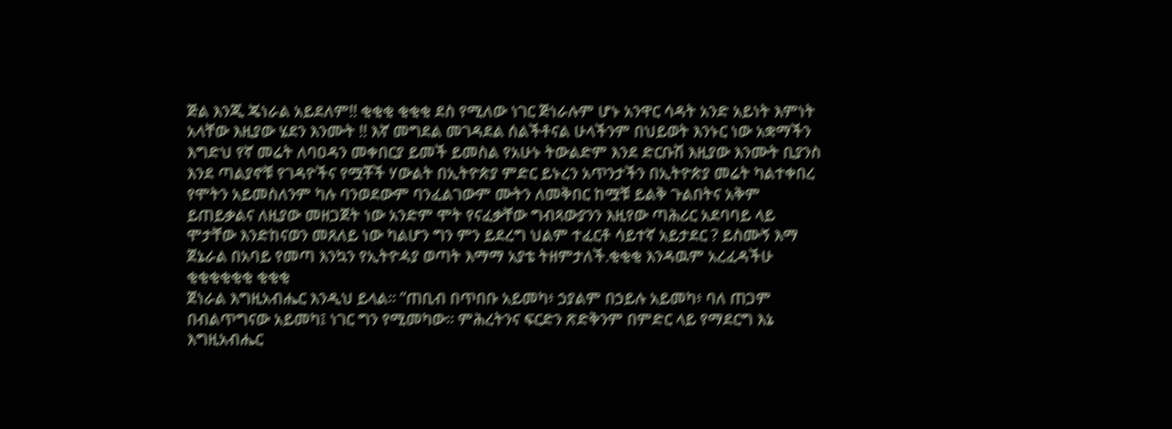ጅል እንጂ ጄነራል አይደለም!! ቂቂቂ ቂቂቂ ደስ የሚለው ነገር ጅነራሉም ሆኑ አንዋር ሳዳት አንድ አይነት እምነት አላቸው እዚያው ሄደን እንሙት !! እኛ መግደል መገዳደል ሰልችቶናል ሁላችንም በህይወት እንኑር ነው አቋማችን እግድህ የኛ መሬት ለባዐዳን መቀበርያ ይመች ይመስል የአሁኑ ትውልድም እንደ ድርቡሽ እዚያው እንሙት ቢያንስ እንደ ጣልያኖቹ የገዳዮችና የሟቾች ሃውልት በኢትዮጵያ ምድር ይኑረን አጥንታችን በኢትዮጵያ መሬት ካልተቀበረ የሞትን አይመስለንም ካሉ ባንወደውም ባንፈልገውም ሙትን ለመቅበር ከሟቹ ይልቅ ጉልበትና አቅም ይጠይቃልና ለዚያው መዘጋጀት ነው አንድም ሞት የናፈቃቸው ግብጻውያንን እዚየው ጣሕሪር አደባባይ ላይ ሞታቸው እንድከናወን መጸለይ ነው ካልሆን ግን ምን ይደረግ ህልም ተፈርቶ ሳይተኛ አይታደር ? ይስሙኝ እማ ጀኔራል በአባይ የመጣ እንኳን የኢትዮዻያ ወጣት እማማ አያቴ ትዘምታለች.ቂቂቂ እንዳዉም አረፈዳችሁ ቂቂቂቂቂቂ ቂቂቂ
ጀነራል እግዚአብሔር እንዲህ ይላል። ”ጠቢብ በጥበቡ አይመካ፥ ኃያልም በኃይሉ አይመካ፥ ባለ ጠጋም በብልጥግናው አይመካ፤ ነገር ግን የሚመካው። ምሕረትንና ፍርድን ጽድቅንም በምድር ላይ የማደርግ እኔ እግዚአብሔር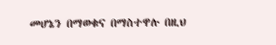መሆኔን በማወቁና በማስተዋሉ በዚህ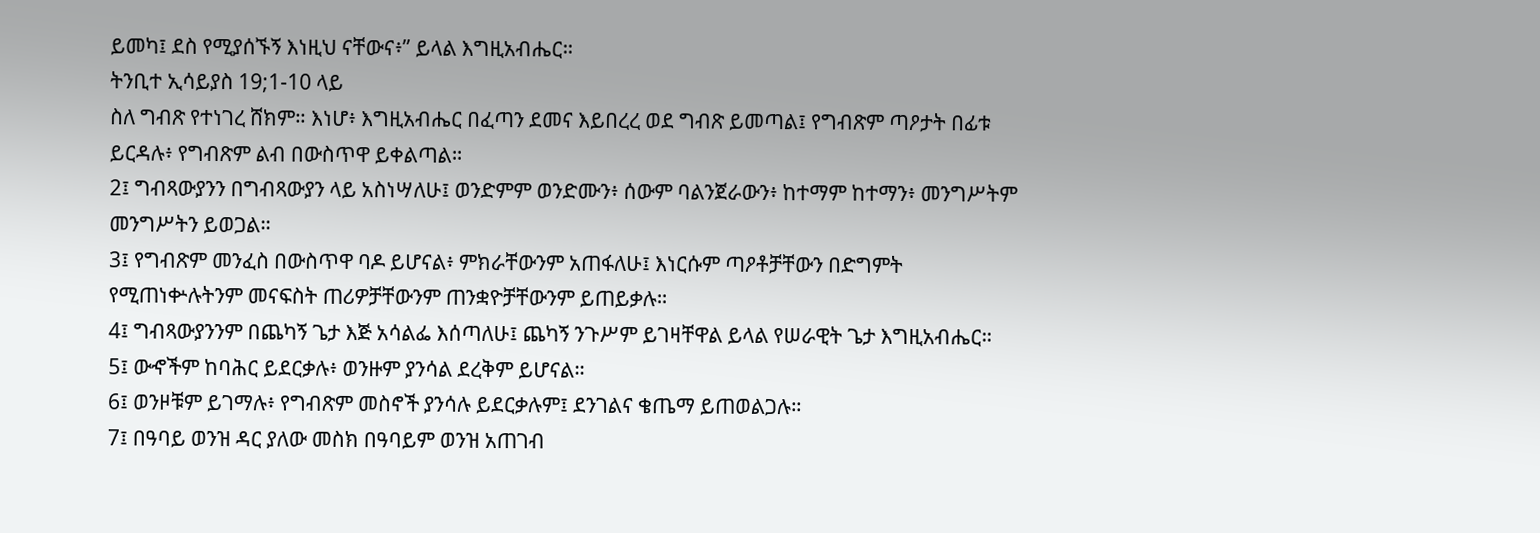ይመካ፤ ደስ የሚያሰኙኝ እነዚህ ናቸውና፥” ይላል እግዚአብሔር።
ትንቢተ ኢሳይያስ 19;1-10 ላይ
ስለ ግብጽ የተነገረ ሸክም። እነሆ፥ እግዚአብሔር በፈጣን ደመና እይበረረ ወደ ግብጽ ይመጣል፤ የግብጽም ጣዖታት በፊቱ ይርዳሉ፥ የግብጽም ልብ በውስጥዋ ይቀልጣል።
2፤ ግብጻውያንን በግብጻውያን ላይ አስነሣለሁ፤ ወንድምም ወንድሙን፥ ሰውም ባልንጀራውን፥ ከተማም ከተማን፥ መንግሥትም መንግሥትን ይወጋል።
3፤ የግብጽም መንፈስ በውስጥዋ ባዶ ይሆናል፥ ምክራቸውንም አጠፋለሁ፤ እነርሱም ጣዖቶቻቸውን በድግምት የሚጠነቍሉትንም መናፍስት ጠሪዎቻቸውንም ጠንቋዮቻቸውንም ይጠይቃሉ።
4፤ ግብጻውያንንም በጨካኝ ጌታ እጅ አሳልፌ እሰጣለሁ፤ ጨካኝ ንጉሥም ይገዛቸዋል ይላል የሠራዊት ጌታ እግዚአብሔር።
5፤ ውኆችም ከባሕር ይደርቃሉ፥ ወንዙም ያንሳል ደረቅም ይሆናል።
6፤ ወንዞቹም ይገማሉ፥ የግብጽም መስኖች ያንሳሉ ይደርቃሉም፤ ደንገልና ቄጤማ ይጠወልጋሉ።
7፤ በዓባይ ወንዝ ዳር ያለው መስክ በዓባይም ወንዝ አጠገብ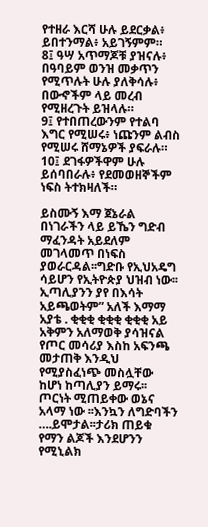የተዘራ እርሻ ሁሉ ይደርቃል፥ ይበተንማል፥ አይገኝምም።
8፤ ዓሣ አጥማጆቹ ያዝናሉ፥ በዓባይም ወንዝ መቃጥን የሚጥሉት ሁሉ ያለቅሳሉ፥ በውኆችም ላይ መረብ የሚዘረጉት ይዝላሉ።
9፤ የተበጠረውንም የተልባ እግር የሚሠሩ፥ ነጩንም ልብስ የሚሠሩ ሸማኔዎች ያፍራሉ።
10፤ ደገፋዎችዋም ሁሉ ይሰባበራሉ፥ የደመወዘኞችም ነፍስ ትተክዛለች።

ይስሙኝ እማ ጀኔራል በነገራችን ላይ ይኼን ግድብ ማፈንዳት አይደለም መገላመጥ በነፍስ ያወራርዳል፡፡ግድቡ የኢህአዴግ ሳይሆን የኢትዮጵያ ህዝብ ነው፡፡ ኢጣሊያንን ያየ በእሳት አይጫወትም” አለች እማማ አያቴ . ቂቂቂ ቂቂቂ ቂቂቂ አይ አቅምን አለማወቅ ያሳዝናል የጦር መሳሪያ እስከ አፍንጫ መታጠቅ እንዲህ የሚያስፈነጭ መስሏቸው ከሆነ ከጣሊያን ይማሩ፡፡ጦርነት ሚጠይቀው ወኔና አላማ ነው ፡፡እንኳን ለግድባችን ….ይሞታል፡፡ታሪክ ጠይቁ የማን ልጆች እንደሆንን የሚኒልክ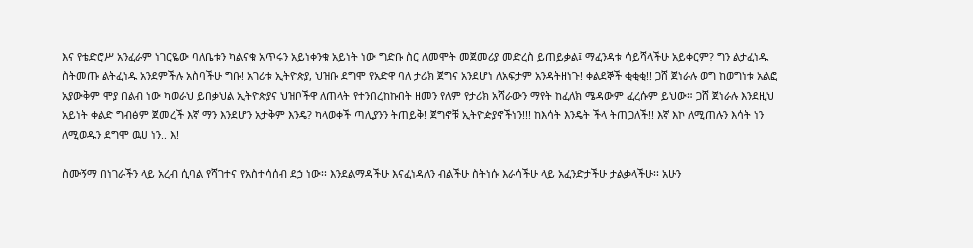እና የቴድሮሥ አንፈራም ነገርዬው ባለቤቱን ካልናቁ አጥሩን አይነቀንቁ አይነት ነው ግድቡ ስር ለመሞት መጀመሪያ መድረስ ይጠይቃል፤ ማፈንዳቱ ሳይሻላችሁ አይቀርም? ግን ልታፈነዱ ስትመጡ ልትፈነዱ አንደምችሉ አስባችሁ ግቡ! አገሪቱ ኢትዮጵያ, ህዝቡ ደግሞ የአድዋ ባለ ታሪክ ጀግና አንደሆነ ለአፍታም አንዳትዘነጉ! ቀልደኞች ቂቂቂ!! ጋሸ ጀነራሉ ወግ ከወግነቱ አልፎ አያውቅም ሞያ በልብ ነው ካወራህ ይበቃህል ኢትዮጵያና ህዝቦችዋ ለጠላት የተንበረከኩበት ዘመን የለም የታሪክ አሻራውን ማየት ከፈለክ ሜዳውም ፈረሱም ይህው። ጋሸ ጀነራሉ እንደዚህ አይነት ቀልድ ግብፅም ጀመረች እኛ ማን እንደሆን አታቅም እንዴ? ካላወቀች ጣሊያንን ትጠይቅ! ጀግኖቹ ኢትዮዽያኖችነን!!! ከእሳት እንዴት ችላ ትጠጋለች!! እኛ እኮ ለሚጠሉን እሳት ነን ለሚወዱን ደግሞ ዉሀ ነን.. እ!

ስሙኝማ በነገራችን ላይ አረብ ሲባል የሻገተና የአስተሳሰብ ደኃ ነው፡፡ እንደልማዳችሁ እናፈነዳለን ብልችሁ ስትነሱ እራሳችሁ ላይ አፈንድታችሁ ታልቃላችሁ፡፡ አሁን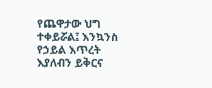የጨዋታው ህግ ተቀይሯል፤ እንኳንስ የኃይል እጥረት እያለብን ይቅርና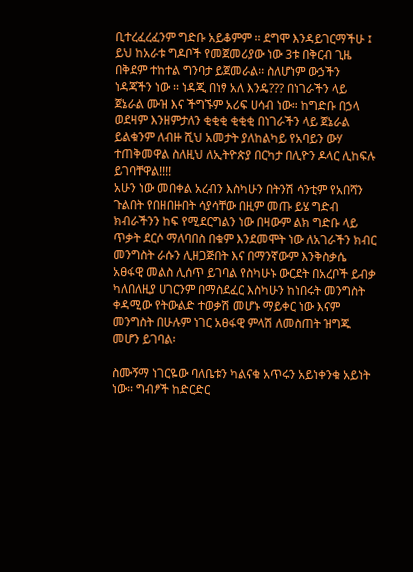ቢተረፈረፈንም ግድቡ አይቆምም ፡፡ ደግሞ እንዳይገርማችሁ ፤ ይህ ከአራቱ ግዶቦች የመጀመሪያው ነው 3ቱ በቅርብ ጊዜ በቅደም ተከተል ግንባታ ይጀመራል፡፡ ስለሆነም ውኃችን ነዳጃችን ነው ፡፡ ነዳጂ በነፃ አለ እንዴ??? በነገራችን ላይ ጀኔራል ሙዝ እና ችግኙም አሪፍ ሀሳብ ነው። ከግድቡ በኃላ ወደዛም እንዘምታለን ቂቂቂ ቂቂቂ በነገራችን ላይ ጀኔራል ይልቁንም ለብዙ ሺህ አመታት ያለከልካይ የአባይን ውሃ ተጠቅመዋል ስለዚህ ለኢትዮጵያ በርካታ በሊዮን ዶላር ሊከፍሉ ይገባቸዋል!!!!
አሁን ነው መበቀል አረብን እስካሁን በትንሽ ሳንቲም የአበሻን ጉልበት የበዘበዙበት ሳያሳቸው በዚም መጡ ይሄ ግድብ ክብራችንን ከፍ የሚደርግልን ነው በዛውም ልክ ግድቡ ላይ ጥቃት ደርሶ ማለባበስ በቁም እንደመሞት ነው ለአገራችን ክብር መንግስት ራሱን ሊዘጋጅበት እና በማንኛውም እንቅስቃሴ አፀፋዊ መልስ ሊሰጥ ይገባል የስካሁኑ ውርደት በአረቦች ይብቃ ካለበለዚያ ሀገርንም በማስደፈር እስካሁን ከነበሩት መንግስት ቀዳሚው የትውልድ ተወቃሽ መሆኑ ማይቀር ነው እናም መንግስት በሁሉም ነገር አፀፋዊ ምላሽ ለመስጠት ዝግጁ መሆን ይገባል፡

ስሙኝማ ነገርዬው ባለቤቱን ካልናቁ አጥሩን አይነቀንቁ አይነት ነው፡፡ ግብፆች ከድርድር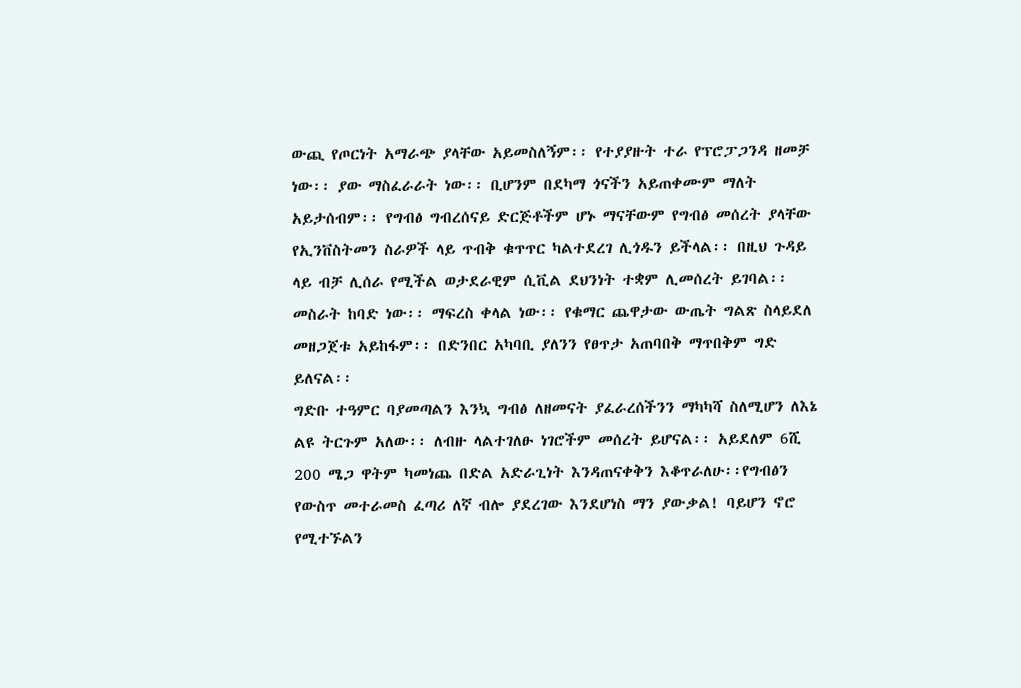ውጪ የጦርነት አማራጭ ያላቸው አይመስለኝም፡፡ የተያያዙት ተራ የፕሮፓጋንዳ ዘመቻ ነው፡፡ ያው ማስፈራራት ነው፡፡ ቢሆንም በደካማ ጎናችን አይጠቀሙም ማለት አይታሰብም፡፡ የግብፅ ግብረሰናይ ድርጅቶችም ሆኑ ማናቸውም የግብፅ መሰረት ያላቸው የኢንቨስትመን ስራዎች ላይ ጥብቅ ቁጥጥር ካልተደረገ ሊጎዱን ይችላል፡፡ በዚህ ጉዳይ ላይ ብቻ ሊሰራ የሚችል ወታደራዊም ሲቪል ደህንነት ተቋም ሊመሰረት ይገባል፡፡ መስራት ከባድ ነው፡፡ ማፍረስ ቀላል ነው፡፡ የቁማር ጨዋታው ውጤት ግልጽ ስላይደለ መዘጋጀቱ አይከፋም፡፡ በድንበር አካባቢ ያለንን የፀጥታ አጠባበቅ ማጥበቅም ግድ ይለናል፡፡
ግድቡ ተዓምር ባያመጣልን እንኳ ግብፅ ለዘመናት ያፈራረሰችንን ማካካሻ ስለሚሆን ለእኔ ልዩ ትርጉም አለው፡፡ ለብዙ ላልተገለፁ ነገሮችም መሰረት ይሆናል፡፡ አይደለም 6ሺ 200 ሜጋ ዋትም ካመነጨ በድል አድራጊነት እንዳጠናቀቅን እቆጥራለሁ፡፡የግብፅን የውስጥ መተራመስ ፈጣሪ ለኛ ብሎ ያደረገው እንደሆነስ ማን ያውቃል! ባይሆን ኖሮ የሚተኙልን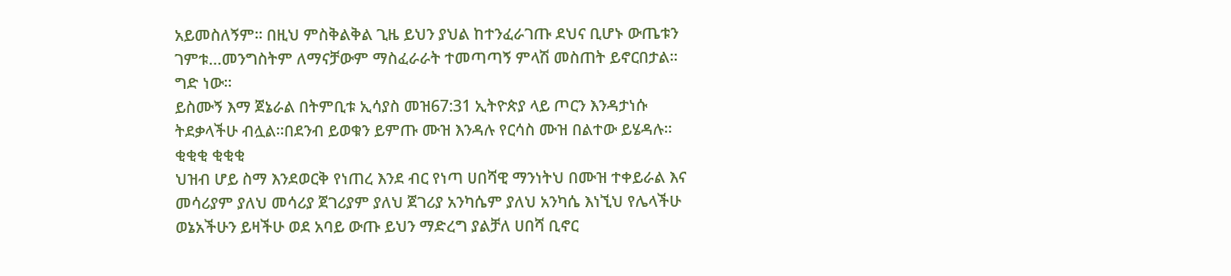አይመስለኝም፡፡ በዚህ ምስቅልቅል ጊዜ ይህን ያህል ከተንፈራገጡ ደህና ቢሆኑ ውጤቱን ገምቱ…መንግስትም ለማናቻውም ማስፈራራት ተመጣጣኝ ምላሽ መስጠት ይኖርበታል፡፡ ግድ ነው፡፡
ይስሙኝ እማ ጀኔራል በትምቢቱ ኢሳያስ መዝ67:31 ኢትዮጵያ ላይ ጦርን እንዳታነሱ ትደቃላችሁ ብሏል።በደንብ ይወቁን ይምጡ ሙዝ እንዳሉ የርሳስ ሙዝ በልተው ይሄዳሉ።
ቂቂቂ ቂቂቂ
ህዝብ ሆይ ስማ እንደወርቅ የነጠረ እንደ ብር የነጣ ሀበሻዊ ማንነትህ በሙዝ ተቀይራል እና መሳሪያም ያለህ መሳሪያ ጀገሪያም ያለህ ጀገሪያ አንካሴም ያለህ አንካሴ እነኚህ የሌላችሁ ወኔአችሁን ይዛችሁ ወደ አባይ ውጡ ይህን ማድረግ ያልቻለ ሀበሻ ቢኖር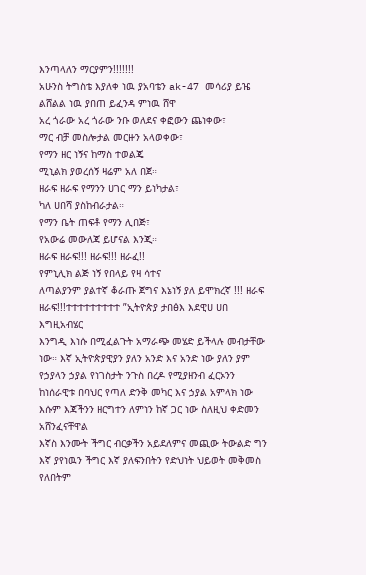እንጣላለን ማርያምን!!!!!!!
አሁንስ ትግስቴ እያለቀ ነዉ ያአባቴን ak-47 መሳሪያ ይዤ ልሸልል ነዉ ያበጠ ይፈንዳ ምነዉ ሸዋ
አረ ጎራው አረ ጎራው ንቡ ወለደና ቀፎውን ጨነቀው፣
ማር ብቻ መስሎታል መርዙን አላወቀው፣
የማን ዘር ነኝና ከማስ ተወልጄ
ሚኒልክ ያወረሰኝ ዛሬም አለ በጀ።
ዘራፍ ዘራፍ የማንን ሀገር ማን ይነካታል፣
ካለ ሀበሻ ያስከብራታል።
የማን ቤት ጠፍቶ የማን ሊበጅ፣
የአውሬ መውለጃ ይሆናል እንጂ።
ዘራፍ ዘራፍ!!! ዘራፍ!!! ዘራፈ!!
የምኒሊክ ልጅ ነኝ የበላይ የዛ ሳተና
ለጣልያንም ያልተኛ ቆራጡ ጀግና እኔነኝ ያለ ይሞክረኛ !!! ዘራፍ ዘራፍ!!!ተተተተተተተተተ ”ኢትዮጵያ ታበፅእ እደዊሀ ሀበ እግዚአብሄር
እንግዲ እነሱ በሚፈልጉት አማራጭ መሄድ ይችላሉ መብታቸው ነው። እኛ ኢትዮጵያዊያን ያለን አንድ እና አንድ ነው ያለን ያም የኃያላን ኃያል የነገስታት ንጉስ በረዶ የሚያዘንብ ፈርኦንን ከነሰራዊቱ በባህር የጣለ ድንቅ መካር እና ኃያል አምላክ ነው እሱም እጃችንን ዘርግተን ለምነን ከኛ ጋር ነው ስለዚህ ቀድመን አሸንፈናቸዋል
እኛስ እንሙት ችግር ብርቃችን አይደለምና መጪው ትውልድ ግን እኛ ያየነዉን ችግር እኛ ያለፍንበትን የድህነት ህይወት መቅመስ የለበትም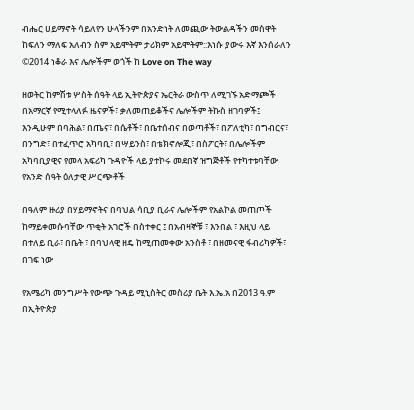ብሔር ሀይማኖት ሳይለየን ሁላችንም በአንድነት ለመጪው ትውልዳችን መስዋት ከፍለን ማለፍ አለብን ስም አይሞትም ታሪክም አይሞትም::እነሱ ያውሩ እኛ እንሰራለን ©2014 ነቆራ እና ሌሎችም ወጎች ከ Love on The way

ዘወትር ከምሽቱ ሦስት ሰዓት ላይ ኢትዮጵያና ኤርትራ ውስጥ ለሚገኙ አድማጮች በአማርኛ የሚተላለፉ ዜናዎች፣ ቃለመጠይቆችና ሌሎችም ትኩስ ዘገባዎች፤ እንዲሁም በባሕል፣ በጤና፣ በሴቶች፣ በቤተሰብና በወጣቶች፣ በፖለቲካ፣ በግብርና፣ በንግድ፣ በተፈጥሮ አካባቢ፣ በሣይንስ፣ በቴክኖሎጂ፣ በስፖርት፣ በሌሎችም አካባቢያዊና የመላ አፍሪካ ጉዳዮች ላይ ያተኮሩ መደበኛ ዝግጅቶች የተካተቱባቸው የአንድ ሰዓት ዕለታዊ ሥርጭቶች

በዓለም ዙሪያ በሃይማኖትና በባህል ሳቢያ ቢራና ሌሎችም የአልኮል መጠጦች ከማይቀመሱባቸው ጥቂት አገሮች በስተቀር ፤ በአብዛኞቹ ፣ እንበል ፣ እዚህ ላይ በተለይ ቢራ፣ በቤት ፣ በባህላዊ ዘዴ ከሚጠመቀው አንስቶ ፣ በዘመናዊ ፋብሪካዎች፣ በገፍ ነው

የአሜሪካ መንግሥት የውጭ ጉዳይ ሚኒስትር መስሪያ ቤት እ.ኤ.አ በ2013 ዓ.ም በኢትዮጵያ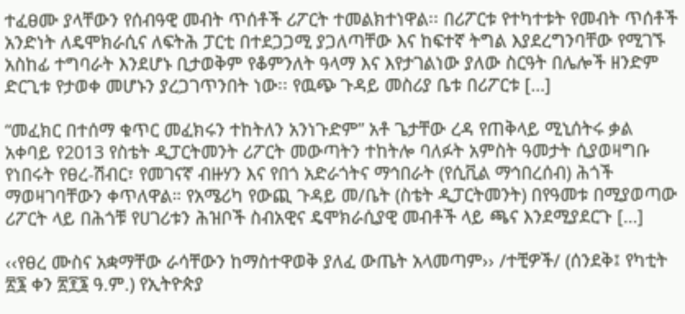ተፈፀሙ ያላቸውን የሰብዓዊ መብት ጥሰቶች ሪፖርት ተመልክተነዋል፡፡ በሪፖርቱ የተካተቱት የመብት ጥሰቶች አንድነት ለዴሞክራሲና ለፍትሕ ፓርቲ በተደጋጋሚ ያጋለጣቸው እና ከፍተኛ ትግል እያደረግንባቸው የሚገኙ አስከፊ ተግባራት እንደሆኑ ቢታወቅም የቆምንለት ዓላማ እና እየታገልነው ያለው ስርዓት በሌሎች ዘንድም ድርጊቱ የታወቀ መሆኑን ያረጋገጥንበት ነው፡፡ የዉጭ ጉዳይ መስሪያ ቤቱ በሪፖርቱ […]

“መፈክር በተሰማ ቁጥር መፈክሩን ተከትለን አንነጉድም” አቶ ጌታቸው ረዳ የጠቅላይ ሚኒሰትሩ ቃል አቀባይ የ2013 የስቴት ዲፓርትመንት ሪፖርት መውጣትን ተከትሎ ባለፉት አምስት ዓመታት ሲያወዛግቡ የነበሩት የፀረ-ሽብር፣ የመገናኛ ብዙሃን እና የበጎ አድራጎትና ማኅበራት (የሲቪል ማኅበረሰብ) ሕጎች ማወዛገባቸውን ቀጥለዋል። የአሜሪካ የውጪ ጉዳይ መ/ቤት (ስቴት ዲፓርትመንት) በየዓመቱ በሚያወጣው ሪፖርት ላይ በሕጎቹ የሀገሪቱን ሕዝቦች ስብአዊና ዴሞክራሲያዊ መብቶች ላይ ጫና እንደሚያደርጉ […]

‹‹የፀረ ሙስና አቋማቸው ራሳቸውን ከማስተዋወቅ ያለፈ ውጤት አላመጣም›› /ተቺዎች/ (ሰንደቅ፤ የካቲት ፳፮ ቀን ፳፻፮ ዓ.ም.) የኢትዮጵያ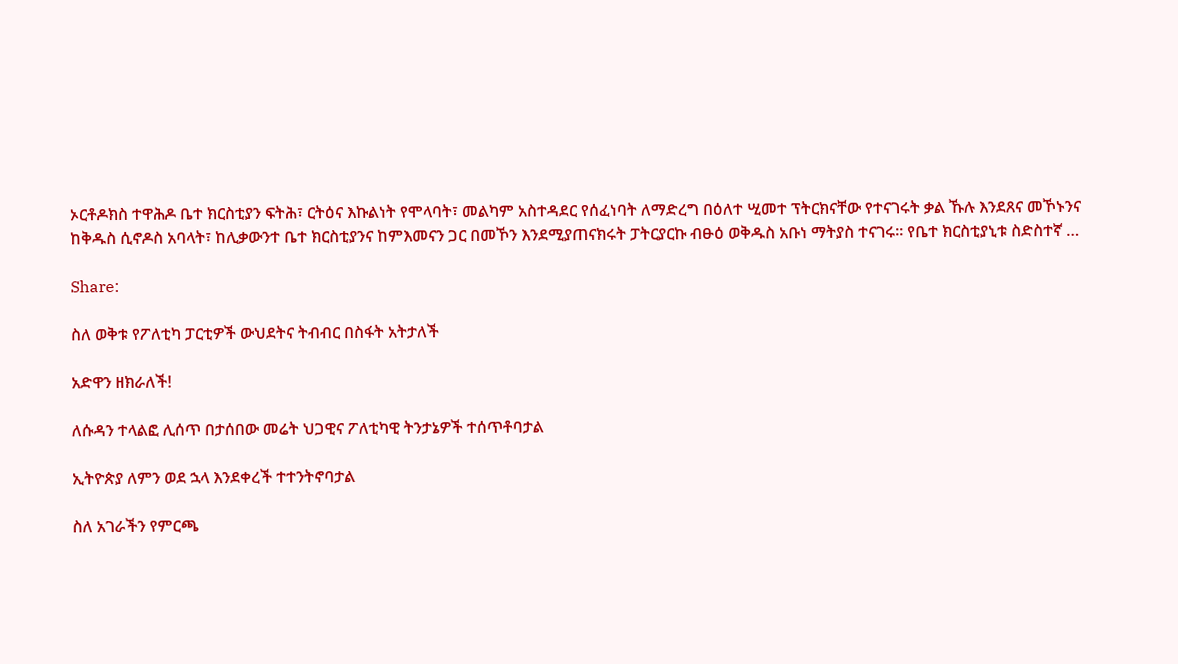ኦርቶዶክስ ተዋሕዶ ቤተ ክርስቲያን ፍትሕ፣ ርትዕና እኩልነት የሞላባት፣ መልካም አስተዳደር የሰፈነባት ለማድረግ በዕለተ ሢመተ ፕትርክናቸው የተናገሩት ቃል ኹሉ እንደጸና መኾኑንና ከቅዱስ ሲኖዶስ አባላት፣ ከሊቃውንተ ቤተ ክርስቲያንና ከምእመናን ጋር በመኾን እንደሚያጠናክሩት ፓትርያርኩ ብፁዕ ወቅዱስ አቡነ ማትያስ ተናገሩ፡፡ የቤተ ክርስቲያኒቱ ስድስተኛ …

Share:

ስለ ወቅቱ የፖለቲካ ፓርቲዎች ውህደትና ትብብር በስፋት አትታለች

አድዋን ዘክራለች!

ለሱዳን ተላልፎ ሊሰጥ በታሰበው መሬት ህጋዊና ፖለቲካዊ ትንታኔዎች ተሰጥቶባታል

ኢትዮጵያ ለምን ወደ ኋላ እንደቀረች ተተንትኖባታል

ስለ አገራችን የምርጫ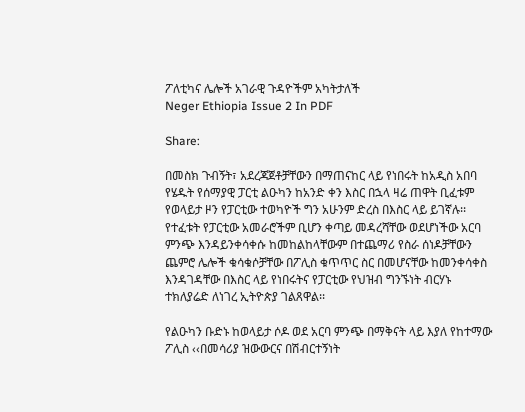ፖለቲካና ሌሎች አገራዊ ጉዳዮችም አካትታለች
Neger Ethiopia Issue 2 In PDF

Share:

በመስክ ጉብኝት፣ አደረጃጀቶቻቸውን በማጠናከር ላይ የነበሩት ከአዲስ አበባ የሄዱት የሰማያዊ ፓርቲ ልዑካን ከአንድ ቀን እስር በኋላ ዛሬ ጠዋት ቢፈቱም የወላይታ ዞን የፓርቲው ተወካዮች ግን አሁንም ድረስ በእስር ላይ ይገኛሉ፡፡ የተፈቱት የፓርቲው አመራሮችም ቢሆን ቀጣይ መዳረሻቸው ወደሆነችው አርባ ምንጭ እንዳይንቀሳቀሱ ከመከልከላቸውም በተጨማሪ የስራ ሰነዶቻቸውን ጨምሮ ሌሎች ቁሳቁሶቻቸው በፖሊስ ቁጥጥር ስር በመሆናቸው ከመንቀሳቀስ እንዳገዳቸው በእስር ላይ የነበሩትና የፓርቲው የህዝብ ግንኙነት ብርሃኑ ተክለያሬድ ለነገረ ኢትዮጵያ ገልጸዋል፡፡

የልዑካን ቡድኑ ከወላይታ ሶዶ ወደ አርባ ምንጭ በማቅናት ላይ እያለ የከተማው ፖሊስ ‹‹በመሳሪያ ዝውውርና በሽብርተኝነት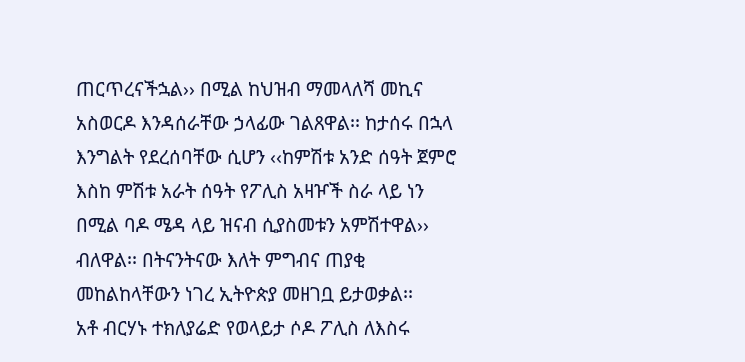ጠርጥረናችኋል›› በሚል ከህዝብ ማመላለሻ መኪና አስወርዶ እንዳሰራቸው ኃላፊው ገልጸዋል፡፡ ከታሰሩ በኋላ እንግልት የደረሰባቸው ሲሆን ‹‹ከምሽቱ አንድ ሰዓት ጀምሮ እስከ ምሽቱ አራት ሰዓት የፖሊስ አዛዦች ስራ ላይ ነን በሚል ባዶ ሜዳ ላይ ዝናብ ሲያስመቱን አምሽተዋል›› ብለዋል፡፡ በትናንትናው እለት ምግብና ጠያቂ መከልከላቸውን ነገረ ኢትዮጵያ መዘገቧ ይታወቃል፡፡
አቶ ብርሃኑ ተክለያሬድ የወላይታ ሶዶ ፖሊስ ለእስሩ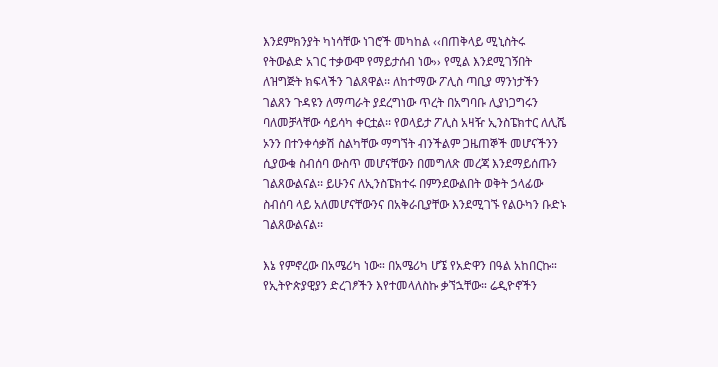እንደምክንያት ካነሳቸው ነገሮች መካከል ‹‹በጠቅላይ ሚኒስትሩ የትውልድ አገር ተቃውሞ የማይታሰብ ነው›› የሚል እንደሚገኝበት ለዝግጅት ክፍላችን ገልጸዋል፡፡ ለከተማው ፖሊስ ጣቢያ ማንነታችን ገልጸን ጉዳዩን ለማጣራት ያደረግነው ጥረት በአግባቡ ሊያነጋግሩን ባለመቻላቸው ሳይሳካ ቀርቷል፡፡ የወላይታ ፖሊስ አዛዥ ኢንስፔክተር ለሊሼ ኦንን በተንቀሳቃሽ ስልካቸው ማግኘት ብንችልም ጋዜጠኞች መሆናችንን ሲያውቁ ስብሰባ ውስጥ መሆናቸውን በመግለጽ መረጃ እንደማይሰጡን ገልጸውልናል፡፡ ይሁንና ለኢንስፔክተሩ በምንደውልበት ወቅት ኃላፊው ስብሰባ ላይ አለመሆናቸውንና በአቅራቢያቸው እንደሚገኙ የልዑካን ቡድኑ ገልጸውልናል፡፡

እኔ የምኖረው በአሜሪካ ነው። በአሜሪካ ሆኜ የአድዋን በዓል አከበርኩ። የኢትዮጵያዊያን ድረገፆችን እየተመላለስኩ ቃኘኋቸው። ሬዲዮኖችን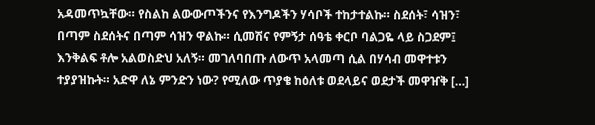አዳመጥኳቸው። የስልከ ልውውጦችንና የእንግዶችን ሃሳቦች ተከታተልኩ። ስደሰት፣ ሳዝን፣ በጣም ስደሰትና በጣም ሳዝን ዋልኩ። ሲመሽና የምኝታ ሰዓቴ ቀርቦ ባልጋዬ ላይ ስጋደም፤ እንቅልፍ ቶሎ አልወስድህ አለኝ። መገለባበጡ ለውጥ አላመጣ ሲል በሃሳብ መዋተቱን ተያያዝኩት። አድዋ ለኔ ምንድን ነው? የሚለው ጥያቄ ከዕለቱ ወደላይና ወደታች መዋዠቅ […]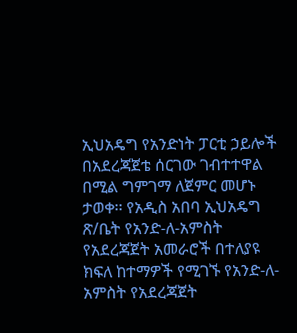ኢህአዴግ የአንድነት ፓርቲ ኃይሎች በአደረጃጀቴ ሰርገው ገብተተዋል በሚል ግምገማ ለጀምር መሆኑ ታወቀ፡፡ የአዲስ አበባ ኢህአዴግ ጽ/ቤት የአንድ-ለ-አምስት የአደረጃጀት አመራሮች በተለያዩ ክፍለ ከተማዎች የሚገኙ የአንድ-ለ-አምስት የአደረጃጀት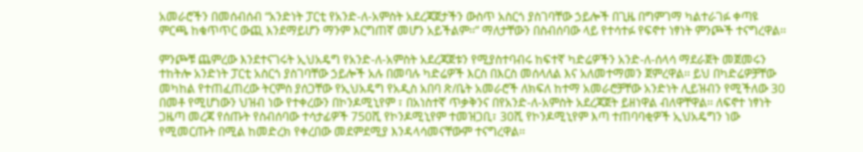አመራሮችን በመሰብሰብ “አንድነት ፓርቲ የአንድ-ለ-አምስት አደረጃጀታችን ውስጥ አስርጎ ያስገባቸው ኃይሎች በጊዜ በግምገማ ካልተራገፉ ቀጣዩ ምርጫ ከቁጥጥር ውጪ እንደማይሆን ማንም እርግጠኛ መሆን አይችልም፡፡” ማለታቸውን በስብሰባው ላይ የተሳተፉ የፍኖተ ነፃነት ምንጮች ተናግረዋል፡፡

ምንጮቹ ጨምረው እንደተናገሩት ኢህአዴግ የአንድ-ለ-አምስት አደረጃጀቱን የሚያስተባብሩ ከፍተኛ ካድሬዎችን አንድ-ለ-ሰላሳ ማደራጀት መጀመሩን ተከትሎ አንድነት ፓርቲ አስርጎ ያስገባቸው ኃይሎች አሉ በመባሉ ካድሬዎች እርስ በእርስ መሰላለል እና አለመተማመን ጀምረዋል፡፡ ይህ በካድሬዎቻቸው መካከል የተጠፈጠረው ትርምስ ያሰጋቸው የኢህአዴግ የአዲስ አበባ ጽ/ቤት አመራሮች ለክፍለ ከተማ አመራሮቻቸው አንድነት ሊይዝብን የሚችለው 30 በመቶ የሚሆነውን ህዝብ ነው የተቀረውን በኮንዶሚኒየም ፣ በአነስተኛ ጥቃቅንና በየአንድ-ለ-አምስት አደረጃጀት ይዘነዋል ብለዋቸዋል፡፡ ለፍኖተ ነፃነት ጋዜጣ መረጃ የሰጡት የስብሰባው ተሳታፊዎች 750ሺ የኮንዶሚኒየም ተመዝጋቢ፣ 30ሺ የኮንዶሚኒየም እጣ ተጠባባቂዎች ኢህአዴግን ነው የሚመርጡት በሚል ከመድረክ የቀረበው መደምደሚያ እንዳላሳመናቸውም ተናግረዋል፡፡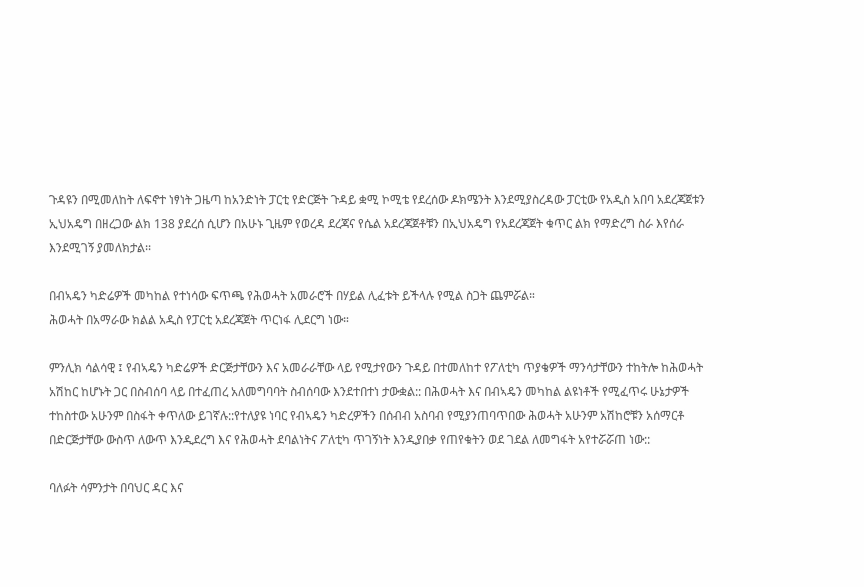ጉዳዩን በሚመለከት ለፍኖተ ነፃነት ጋዜጣ ከአንድነት ፓርቲ የድርጅት ጉዳይ ቋሚ ኮሚቴ የደረሰው ዶክሜንት እንደሚያስረዳው ፓርቲው የአዲስ አበባ አደረጃጀቱን ኢህአዴግ በዘረጋው ልክ 138 ያደረሰ ሲሆን በአሁኑ ጊዜም የወረዳ ደረጃና የሴል አደረጃጀቶቹን በኢህአዴግ የአደረጃጀት ቁጥር ልክ የማድረግ ስራ እየሰራ እንደሚገኝ ያመለክታል፡፡

በብኣዴን ካድሬዎች መካከል የተነሳው ፍጥጫ የሕወሓት አመራሮች በሃይል ሊፈቱት ይችላሉ የሚል ስጋት ጨምሯል።
ሕወሓት በአማራው ክልል አዲስ የፓርቲ አደረጃጀት ጥርነፋ ሊደርግ ነው።

ምንሊክ ሳልሳዊ ፤ የብኣዴን ካድሬዎች ድርጅታቸውን እና አመራራቸው ላይ የሚታየውን ጉዳይ በተመለከተ የፖለቲካ ጥያቄዎች ማንሳታቸውን ተከትሎ ከሕወሓት አሽከር ከሆኑት ጋር በስብሰባ ላይ በተፈጠረ አለመግባባት ስብሰባው እንደተበተነ ታውቋል:: በሕወሓት እና በብኣዴን መካከል ልዩነቶች የሚፈጥሩ ሁኔታዎች ተከስተው አሁንም በስፋት ቀጥለው ይገኛሉ::የተለያዩ ነባር የብኣዴን ካድረዎችን በሰብብ አስባብ የሚያንጠባጥበው ሕወሓት አሁንም አሽከሮቹን አሰማርቶ በድርጅታቸው ውስጥ ለውጥ እንዲደረግ እና የሕወሓት ደባልነትና ፖለቲካ ጥገኝነት እንዲያበቃ የጠየቁትን ወደ ገደል ለመግፋት አየተሯሯጠ ነው::

ባለፉት ሳምንታት በባህር ዳር እና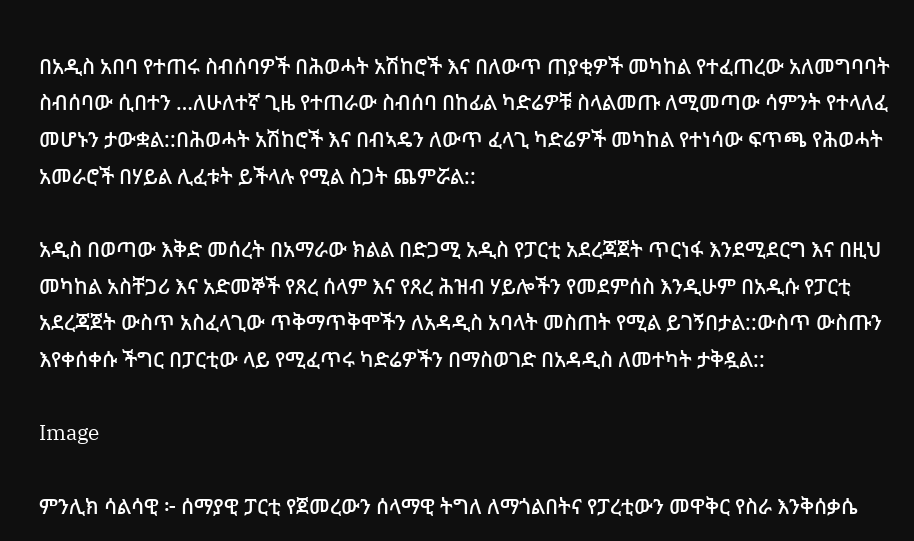በአዲስ አበባ የተጠሩ ስብሰባዎች በሕወሓት አሽከሮች እና በለውጥ ጠያቂዎች መካከል የተፈጠረው አለመግባባት ስብሰባው ሲበተን …ለሁለተኛ ጊዜ የተጠራው ስብሰባ በከፊል ካድሬዎቹ ስላልመጡ ለሚመጣው ሳምንት የተላለፈ መሆኑን ታውቋል::በሕወሓት አሽከሮች እና በብኣዴን ለውጥ ፈላጊ ካድሬዎች መካከል የተነሳው ፍጥጫ የሕወሓት አመራሮች በሃይል ሊፈቱት ይችላሉ የሚል ስጋት ጨምሯል::

አዲስ በወጣው እቅድ መሰረት በአማራው ክልል በድጋሚ አዲስ የፓርቲ አደረጃጀት ጥርነፋ እንደሚደርግ እና በዚህ መካከል አስቸጋሪ እና አድመኞች የጸረ ሰላም እና የጸረ ሕዝብ ሃይሎችን የመደምሰስ እንዲሁም በአዲሱ የፓርቲ አደረጃጀት ውስጥ አስፈላጊው ጥቅማጥቅሞችን ለአዳዲስ አባላት መስጠት የሚል ይገኝበታል::ውስጥ ውስጡን እየቀሰቀሱ ችግር በፓርቲው ላይ የሚፈጥሩ ካድሬዎችን በማስወገድ በአዳዲስ ለመተካት ታቅዷል::

Image

ምንሊክ ሳልሳዊ ፦ ሰማያዊ ፓርቲ የጀመረውን ሰላማዊ ትግለ ለማጎልበትና የፓረቲውን መዋቅር የስራ እንቅሰቃሴ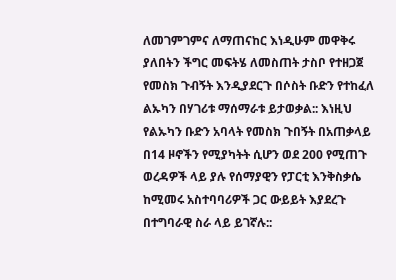ለመገምገምና ለማጠናከር እነዲሁም መዋቅሩ ያለበትን ችግር መፍትሄ ለመስጠት ታስቦ የተዘጋጀ የመስክ ጉብኝት እንዲያደርጉ በሶስት ቡድን የተከፈለ ልኡካን በሃገሪቱ ማሰማራቱ ይታወቃል:: እነዚህ የልኡካን ቡድን አባላት የመስክ ጉበኝት በአጠቃላይ በ14 ዞኖችን የሚያካትት ሲሆን ወደ 200 የሚጠጉ ወረዳዎች ላይ ያሉ የሰማያዊን የፓርቲ እንቅስቃሴ ከሚመሩ አስተባባሪዎች ጋር ውይይት እያደረጉ በተግባራዊ ስራ ላይ ይገኛሉ::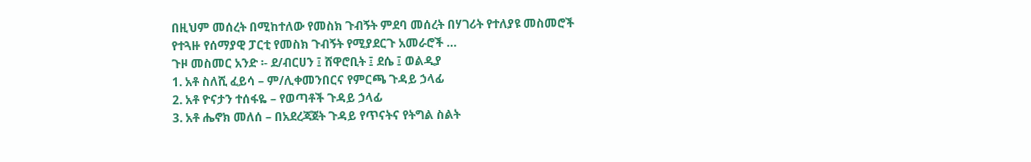በዚህም መሰረት በሚከተለው የመስክ ጉብኝት ምደባ መሰረት በሃገሪት የተለያዩ መስመሮች የተጓዙ የሰማያዊ ፓርቲ የመስክ ጉብኝት የሚያደርጉ አመራሮች …
ጉዞ መስመር አንድ ፡- ደ/ብርሀን ፤ ሸዋሮቢት ፤ ደሴ ፤ ወልዲያ
1. አቶ ስለሺ ፈይሳ – ም/ሊቀመንበርና የምርጫ ጉዳይ ኃላፊ
2. አቶ ዮናታን ተሰፋዬ – የወጣቶች ጉዳይ ኃላፊ
3. አቶ ሔኖክ መለሰ – በአደረጃጀት ጉዳይ የጥናትና የትግል ስልት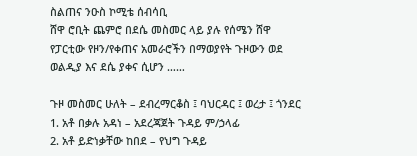ስልጠና ንዑስ ኮሚቴ ሰብሳቢ
ሸዋ ሮቢት ጨምሮ በደሴ መስመር ላይ ያሉ የሰሜን ሸዋ የፓርቲው የዞን/የቀጠና አመራሮችን በማወያየት ጉዞውን ወደ ወልዲያ እና ደሴ ያቀና ሲሆን ……

ጉዞ መስመር ሁለት – ደብረማርቆስ ፤ ባህርዳር ፤ ወረታ ፤ ጎንደር
1. አቶ በቃሉ አዳነ – አደረጃጀት ጉዳይ ም/ኃላፊ
2. አቶ ይድነቃቸው ከበደ – የህግ ጉዳይ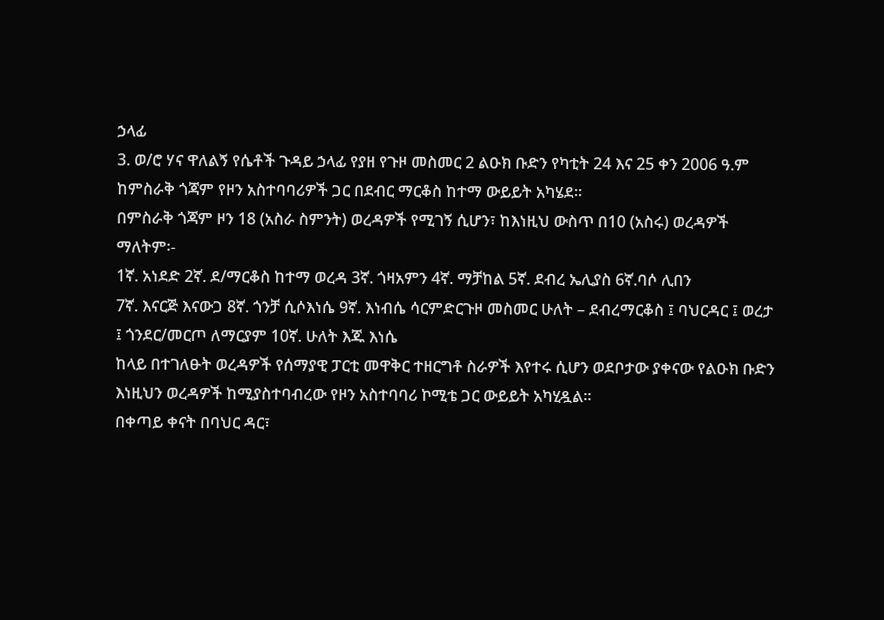ኃላፊ
3. ወ/ሮ ሃና ዋለልኝ የሴቶች ጉዳይ ኃላፊ የያዘ የጉዞ መስመር 2 ልዑክ ቡድን የካቲት 24 እና 25 ቀን 2006 ዓ.ም ከምስራቅ ጎጃም የዞን አስተባባሪዎች ጋር በደብር ማርቆስ ከተማ ውይይት አካሄደ፡፡
በምስራቅ ጎጃም ዞን 18 (አስራ ስምንት) ወረዳዎች የሚገኝ ሲሆን፣ ከእነዚህ ውስጥ በ10 (አስሩ) ወረዳዎች ማለትም፡-
1ኛ. አነደድ 2ኛ. ደ/ማርቆስ ከተማ ወረዳ 3ኛ. ጎዛአምን 4ኛ. ማቻከል 5ኛ. ደብረ ኤሊያስ 6ኛ.ባሶ ሊበን
7ኛ. እናርጅ እናውጋ 8ኛ. ጎንቻ ሲሶእነሴ 9ኛ. እነብሴ ሳርምድርጉዞ መስመር ሁለት – ደብረማርቆስ ፤ ባህርዳር ፤ ወረታ ፤ ጎንደር/መርጦ ለማርያም 10ኛ. ሁለት እጁ እነሴ
ከላይ በተገለፁት ወረዳዎች የሰማያዊ ፓርቲ መዋቅር ተዘርግቶ ስራዎች እየተሩ ሲሆን ወደቦታው ያቀናው የልዑክ ቡድን እነዚህን ወረዳዎች ከሚያስተባብረው የዞን አስተባባሪ ኮሚቴ ጋር ውይይት አካሂዷል፡፡
በቀጣይ ቀናት በባህር ዳር፣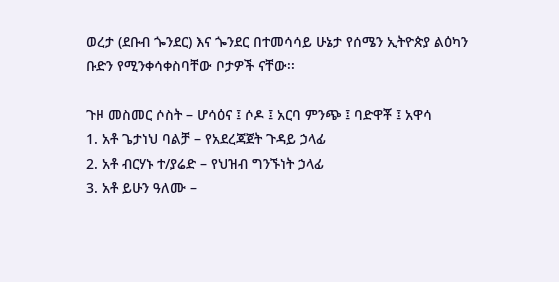ወረታ (ደቡብ ጐንደር) እና ጐንደር በተመሳሳይ ሁኔታ የሰሜን ኢትዮጵያ ልዕካን ቡድን የሚንቀሳቀስባቸው ቦታዎች ናቸው፡፡

ጉዞ መስመር ሶስት – ሆሳዕና ፤ ሶዶ ፤ አርባ ምንጭ ፤ ባድዋቾ ፤ አዋሳ
1. አቶ ጌታነህ ባልቻ – የአደረጃጀት ጉዳይ ኃላፊ
2. አቶ ብርሃኑ ተ/ያሬድ – የህዝብ ግንኙነት ኃላፊ
3. አቶ ይሁን ዓለሙ –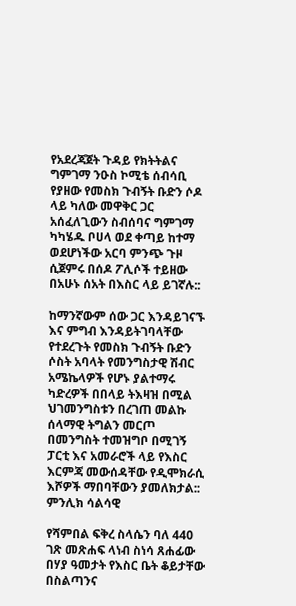የአደረጃጀት ጉዳይ የክትትልና ግምገማ ንዑስ ኮሚቴ ሰብሳቢ የያዘው የመስክ ጉብኝት ቡድን ሶዶ ላይ ካለው መዋቅር ጋር አሰፈለጊውን ስብሰባና ግምገማ ካካሄዱ ቦሀላ ወደ ቀጣይ ከተማ ወደሆነችው አርባ ምንጭ ጉዞ ሲጀምሩ በሰዶ ፖሊሶች ተይዘው በአሁኑ ሰአት በእስር ላይ ይገኛሉ::

ከማንኛውም ሰው ጋር እንዳይገናኙ እና ምግብ እንዳይትገባላቸው የተደረጉት የመስክ ጉብኝት ቡድን ሶስት አባላት የመንግስታዊ ሽብር አሜኬላዎች የሆኑ ያልተማሩ ካድረዎች በበላይ ትእዛዝ በሚል ህገመንግስቱን በረገጠ መልኩ ሰላማዊ ትግልን መርጦ በመንግስት ተመዝግቦ በሚገኝ ፓርቲ እና አመራሮች ላይ የእስር እርምጃ መውሰዳቸው የዲሞክራሲ እሾዎች ማበባቸውን ያመለክታል:: ምንሊክ ሳልሳዊ

የሻምበል ፍቅረ ስላሴን ባለ 440 ገጽ መጽሐፍ ላነብ ስነሳ ጸሐፊው በሃያ ዓመታት የእስር ቤት ቆይታቸው በስልጣንና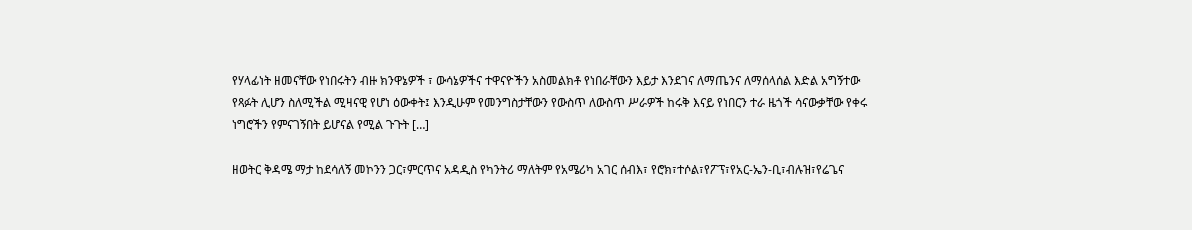የሃላፊነት ዘመናቸው የነበሩትን ብዙ ክንዋኔዎች ፣ ውሳኔዎችና ተዋናዮችን አስመልክቶ የነበራቸውን እይታ እንደገና ለማጤንና ለማሰላሰል እድል አግኝተው የጻፉት ሊሆን ስለሚችል ሚዛናዊ የሆነ ዕውቀት፤ እንዲሁም የመንግስታቸውን የውስጥ ለውስጥ ሥራዎች ከሩቅ እናይ የነበርን ተራ ዜጎች ሳናውቃቸው የቀሩ ነግሮችን የምናገኝበት ይሆናል የሚል ጉጉት […]

ዘወትር ቅዳሜ ማታ ከደሳለኝ መኮንን ጋር፣ምርጥና አዳዲስ የካንትሪ ማለትም የአሜሪካ አገር ሰብእ፣ የሮክ፣ተሶል፣የፖፕ፣የአር-ኤን-ቢ፣ብሉዝ፣የሬጌና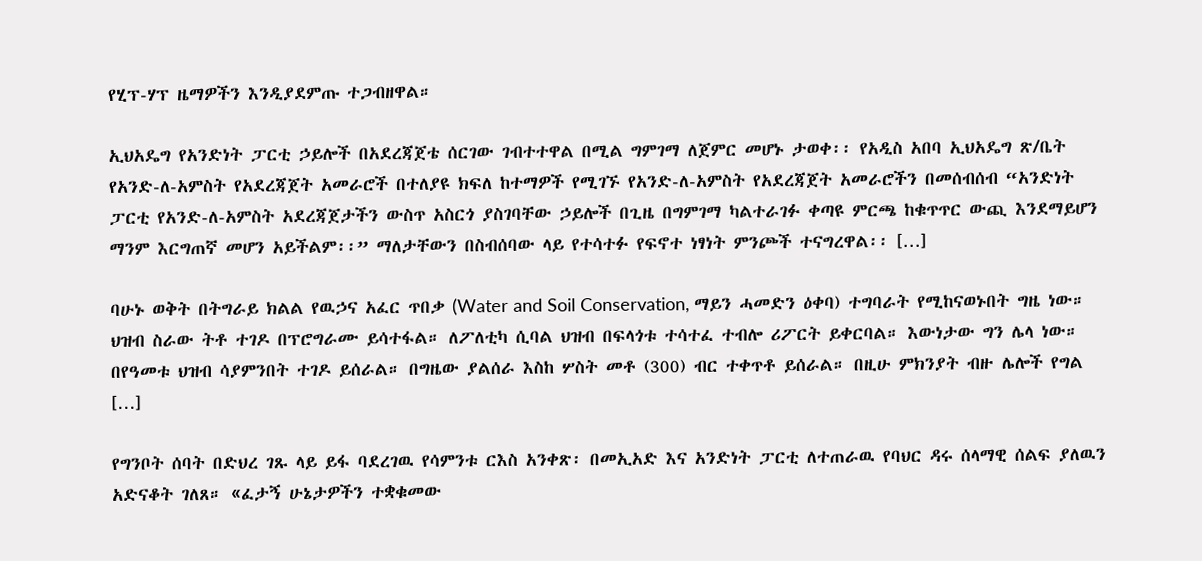የሂፕ-ሃፕ ዜማዎችን እንዲያደምጡ ተጋብዘዋል።

ኢህአዴግ የአንድነት ፓርቲ ኃይሎች በአደረጃጀቴ ሰርገው ገብተተዋል በሚል ግምገማ ለጀምር መሆኑ ታወቀ፡፡ የአዲስ አበባ ኢህአዴግ ጽ/ቤት የአንድ-ለ-አምስት የአደረጃጀት አመራሮች በተለያዩ ክፍለ ከተማዎች የሚገኙ የአንድ-ለ-አምስት የአደረጃጀት አመራሮችን በመሰብሰብ “አንድነት ፓርቲ የአንድ-ለ-አምስት አደረጃጀታችን ውስጥ አስርጎ ያስገባቸው ኃይሎች በጊዜ በግምገማ ካልተራገፉ ቀጣዩ ምርጫ ከቁጥጥር ውጪ እንደማይሆን ማንም እርግጠኛ መሆን አይችልም፡፡” ማለታቸውን በስብሰባው ላይ የተሳተፉ የፍኖተ ነፃነት ምንጮች ተናግረዋል፡፡ […]

ባሁኑ ወቅት በትግራይ ክልል የዉኃና አፈር ጥበቃ (Water and Soil Conservation, ማይን ሓመድን ዕቀባ) ተግባራት የሚከናወኑበት ግዜ ነው። ህዝብ ስራው ትቶ ተገዶ በፕሮግራሙ ይሳተፋል። ለፖለቲካ ሲባል ህዝብ በፍላጎቱ ተሳተፈ ተብሎ ሪፖርት ይቀርባል። እውነታው ግን ሌላ ነው። በየዓመቱ ህዝብ ሳያምንበት ተገዶ ይሰራል። በግዜው ያልሰራ እስከ ሦስት መቶ (300) ብር ተቀጥቶ ይሰራል። በዚሁ ምክንያት ብዙ ሌሎች የግል […]

የግንቦት ሰባት በድህረ ገጹ ላይ ይፋ ባደረገዉ የሳምንቱ ርእስ አንቀጽ፡ በመኢአድ እና አንድነት ፓርቲ ለተጠራዉ የባህር ዳሩ ሰላማዊ ሰልፍ ያለዉን አድናቆት ገለጸ። «ፈታኝ ሁኔታዎችን ተቋቁመው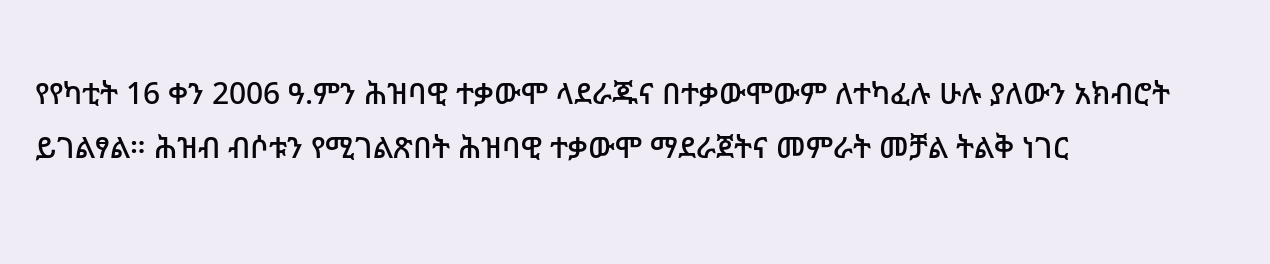የየካቲት 16 ቀን 2006 ዓ.ምን ሕዝባዊ ተቃውሞ ላደራጁና በተቃውሞውም ለተካፈሉ ሁሉ ያለውን አክብሮት ይገልፃል። ሕዝብ ብሶቱን የሚገልጽበት ሕዝባዊ ተቃውሞ ማደራጀትና መምራት መቻል ትልቅ ነገር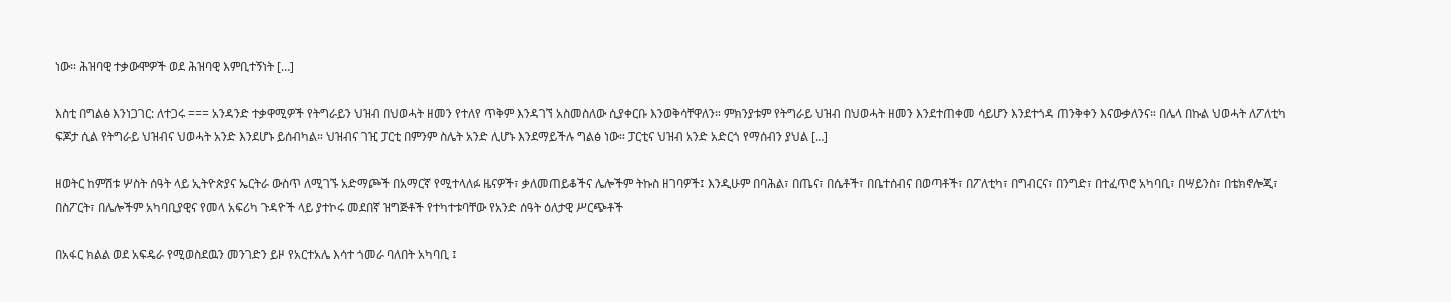ነው። ሕዝባዊ ተቃውሞዎች ወደ ሕዝባዊ እምቢተኝነት […]

እስቲ በግልፅ እንነጋገር: ለተጋሩ === አንዳንድ ተቃዋሚዎች የትግራይን ህዝብ በህወሓት ዘመን የተለየ ጥቅም እንዳገኘ አስመስለው ሲያቀርቡ እንወቅሳቸዋለን። ምክንያቱም የትግራይ ህዝብ በህወሓት ዘመን እንደተጠቀመ ሳይሆን እንደተጎዳ ጠንቅቀን እናውቃለንና። በሌላ በኩል ህወሓት ለፖለቲካ ፍጆታ ሲል የትግራይ ህዝብና ህወሓት አንድ እንደሆኑ ይሰብካል። ህዝብና ገዢ ፓርቲ በምንም ስሌት አንድ ሊሆኑ እንደማይችሉ ግልፅ ነው። ፓርቲና ህዝብ አንድ አድርጎ የማሰብን ያህል […]

ዘወትር ከምሽቱ ሦስት ሰዓት ላይ ኢትዮጵያና ኤርትራ ውስጥ ለሚገኙ አድማጮች በአማርኛ የሚተላለፉ ዜናዎች፣ ቃለመጠይቆችና ሌሎችም ትኩስ ዘገባዎች፤ እንዲሁም በባሕል፣ በጤና፣ በሴቶች፣ በቤተሰብና በወጣቶች፣ በፖለቲካ፣ በግብርና፣ በንግድ፣ በተፈጥሮ አካባቢ፣ በሣይንስ፣ በቴክኖሎጂ፣ በስፖርት፣ በሌሎችም አካባቢያዊና የመላ አፍሪካ ጉዳዮች ላይ ያተኮሩ መደበኛ ዝግጅቶች የተካተቱባቸው የአንድ ሰዓት ዕለታዊ ሥርጭቶች

በአፋር ክልል ወደ አፍዴራ የሚወስደዉን መንገድን ይዞ የአርተአሌ እሳተ ጎመራ ባለበት አካባቢ ፤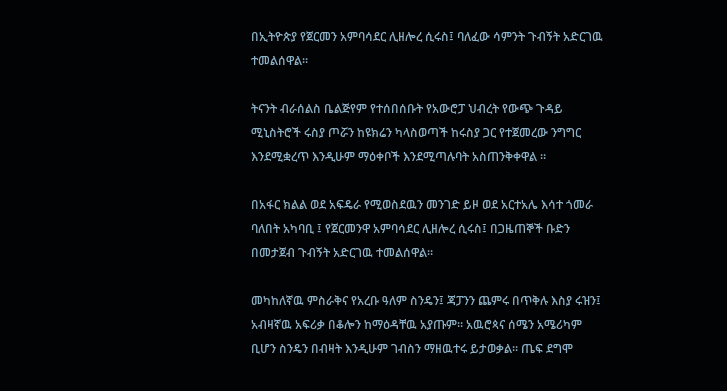በኢትዮጵያ የጀርመን አምባሳደር ሊዘሎረ ሲሩስ፤ ባለፈው ሳምንት ጉብኝት አድርገዉ ተመልሰዋል።

ትናንት ብራሰልስ ቤልጅየም የተሰበሰቡት የአውሮፓ ህብረት የውጭ ጉዳይ ሚኒስትሮች ሩስያ ጦሯን ከዩክሬን ካላስወጣች ከሩስያ ጋር የተጀመረው ንግግር እንደሚቋረጥ እንዲሁም ማዕቀቦች እንደሚጣሉባት አስጠንቅቀዋል ።

በአፋር ክልል ወደ አፍዴራ የሚወስደዉን መንገድ ይዞ ወደ አርተአሌ እሳተ ጎመራ ባለበት አካባቢ ፤ የጀርመንዋ አምባሳደር ሊዘሎረ ሲሩስ፤ በጋዜጠኞች ቡድን በመታጀብ ጉብኝት አድርገዉ ተመልሰዋል።

መካከለኛዉ ምስራቅና የአረቡ ዓለም ስንዴን፤ ጃፓንን ጨምሩ በጥቅሉ እስያ ሩዝን፤ አብዛኛዉ አፍሪቃ በቆሎን ከማዕዳቸዉ አያጡም። አዉሮጳና ሰሜን አሜሪካም ቢሆን ስንዴን በብዛት እንዲሁም ገብስን ማዘዉተሩ ይታወቃል። ጤፍ ደግሞ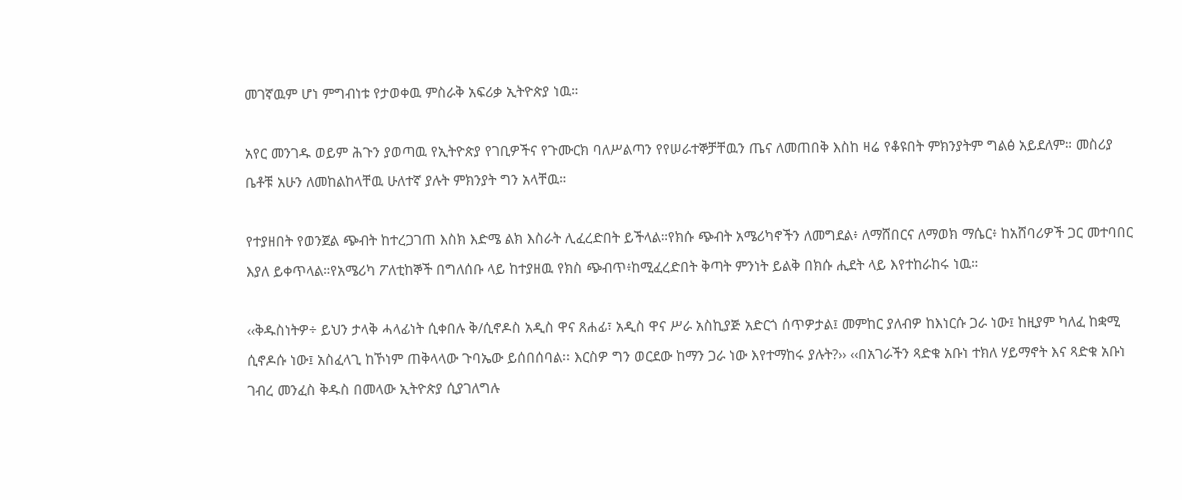መገኛዉም ሆነ ምግብነቱ የታወቀዉ ምስራቅ አፍሪቃ ኢትዮጵያ ነዉ።

አየር መንገዱ ወይም ሕጉን ያወጣዉ የኢትዮጵያ የገቢዎችና የጉሙርክ ባለሥልጣን የየሠራተኞቻቸዉን ጤና ለመጠበቅ እስከ ዛሬ የቆዩበት ምክንያትም ግልፅ አይደለም። መስሪያ ቤቶቹ አሁን ለመከልከላቸዉ ሁለተኛ ያሉት ምክንያት ግን አላቸዉ።

የተያዘበት የወንጀል ጭብት ከተረጋገጠ እስክ እድሜ ልክ እስራት ሊፈረድበት ይችላል።የክሱ ጭብት አሜሪካኖችን ለመግደል፥ ለማሸበርና ለማወክ ማሴር፥ ከአሸባሪዎች ጋር መተባበር እያለ ይቀጥላል።የአሜሪካ ፖለቲከኞች በግለሰቡ ላይ ከተያዘዉ የክስ ጭብጥ፥ከሚፈረድበት ቅጣት ምንነት ይልቅ በክሱ ሒደት ላይ እየተከራከሩ ነዉ።

‹‹ቅዱስነትዎ÷ ይህን ታላቅ ሓላፊነት ሲቀበሉ ቅ/ሲኖዶስ አዲስ ዋና ጸሐፊ፣ አዲስ ዋና ሥራ አስኪያጅ አድርጎ ሰጥዎታል፤ መምከር ያለብዎ ከእነርሱ ጋራ ነው፤ ከዚያም ካለፈ ከቋሚ ሲኖዶሱ ነው፤ አስፈላጊ ከኾነም ጠቅላላው ጉባኤው ይሰበሰባል፡፡ እርስዎ ግን ወርደው ከማን ጋራ ነው እየተማከሩ ያሉት?›› ‹‹በአገራችን ጻድቁ አቡነ ተክለ ሃይማኖት እና ጻድቁ አቡነ ገብረ መንፈስ ቅዱስ በመላው ኢትዮጵያ ሲያገለግሉ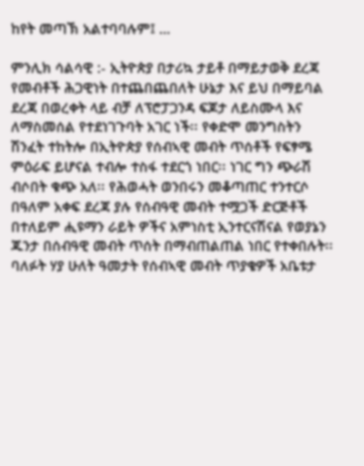ከየት መጣኽ አልተባባሉም፤ …

ምንሊክ ሳልሳዊ :- ኢትዮጵያ በታሪኳ ታይቶ በማይታወቅ ደረጃ የመብቶች ሕጋዊነት በተጨበጨበለት ሁኔታ እና ይህ በማይባል ደረጃ በወረቀት ላይ ብቻ ለፕሮፓጋንዳ ፍጆታ ለይስሙላ እና ለማስመሰል የተደነገጉባት አገር ነች፡፡ የቀድሞ መንግስትን ሽንፈት ተከትሎ በኢትዮጵያ የሰብኣዊ መብት ጥሰቶች የፍፃሜ ምዕራፍ ይሆናል ተብሎ ተስፋ ተደርጎ ነበር፡፡ ነገር ግን ጭራሽ ብሶበት ቁጭ አለ፡፡ የሕወሓት ወንበሩን መቆጣጠር ተንተርሶ በዓለም አቀፍ ደረጃ ያሉ የሰብዓዊ መብት ተሟጋች ድርጅቶች በተለይም ሒዩማን ራይት ዎችና አምነስቲ ኢንተርናሽናል የወያኔን ጁንታ በሰብዓዊ መብት ጥሰት በማብጠልጠል ነበር የተቀበሉት፡፡ ባለፉት ሃያ ሁለት ዓመታት የሰብኣዊ መብት ጥያቄዎች አቤቱታ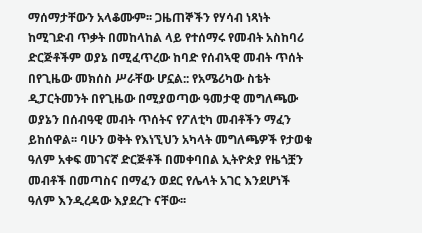ማሰማታቸውን አላቆሙም፡፡ ጋዜጠኞችን የሃሳብ ነጻነት ከሚገድብ ጥቃት በመከላከል ላይ የተሰማሩ የመብት አስከባሪ ድርጅቶችም ወያኔ በሚፈጥረው ከባድ የሰብኣዊ መብት ጥሰት በየጊዜው መክሰስ ሥራቸው ሆኗል:: የአሜሪካው ስቴት ዲፓርትመንት በየጊዜው በሚያወጣው ዓመታዊ መግለጫው ወያኔን በሰብዓዊ መብት ጥሰትና የፖለቲካ መብቶችን ማፈን ይከሰዋል፡፡ ባሁን ወቅት የእነኚህን አካላት መግለጫዎች የታወቁ ዓለም አቀፍ መገናኛ ድርጅቶች በመቀባበል ኢትዮጵያ የዜጎቿን መብቶች በመጣስና በማፈን ወደር የሌላት አገር እንደሆነች ዓለም እንዲረዳው እያደረጉ ናቸው፡፡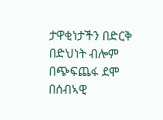ታዋቂነታችን በድርቅ በድህነት ብሎም በጭፍጨፋ ደሞ በሰብኣዊ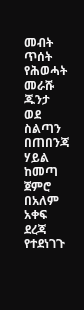መብት ጥሰት የሕወሓት መራሹ ጁንታ ወደ ስልጣን በጠበንጃ ሃይል ከመጣ ጀምሮ በአለም አቀፍ ደረጃ የተደነገጉ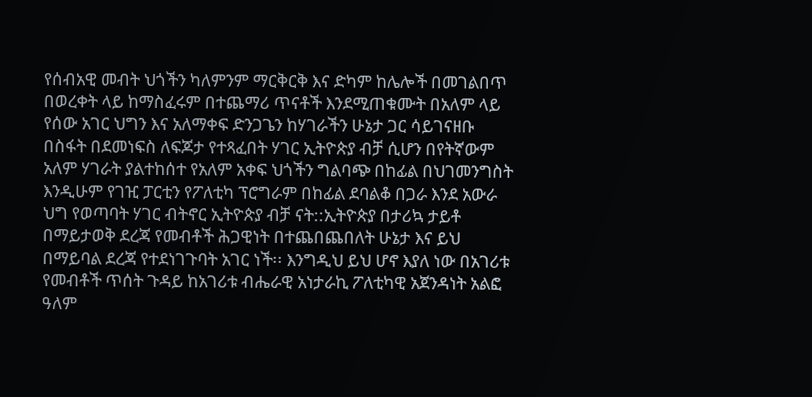የሰብአዊ መብት ህጎችን ካለምንም ማርቅርቅ እና ድካም ከሌሎች በመገልበጥ በወረቀት ላይ ከማስፈሩም በተጨማሪ ጥናቶች እንደሚጠቁሙት በአለም ላይ የሰው አገር ህግን እና አለማቀፍ ድንጋጌን ከሃገራችን ሁኔታ ጋር ሳይገናዘቡ በስፋት በደመነፍስ ለፍጆታ የተጻፈበት ሃገር ኢትዮጵያ ብቻ ሲሆን በየትኛውም አለም ሃገራት ያልተከሰተ የአለም አቀፍ ህጎችን ግልባጭ በከፊል በህገመንግስት እንዲሁም የገዢ ፓርቲን የፖለቲካ ፕሮግራም በከፊል ደባልቆ በጋራ እንደ አውራ ህግ የወጣባት ሃገር ብትኖር ኢትዮጵያ ብቻ ናት::ኢትዮጵያ በታሪኳ ታይቶ በማይታወቅ ደረጃ የመብቶች ሕጋዊነት በተጨበጨበለት ሁኔታ እና ይህ በማይባል ደረጃ የተደነገጉባት አገር ነች፡፡ እንግዲህ ይህ ሆኖ እያለ ነው በአገሪቱ የመብቶች ጥሰት ጉዳይ ከአገሪቱ ብሔራዊ አነታራኪ ፖለቲካዊ አጀንዳነት አልፎ ዓለም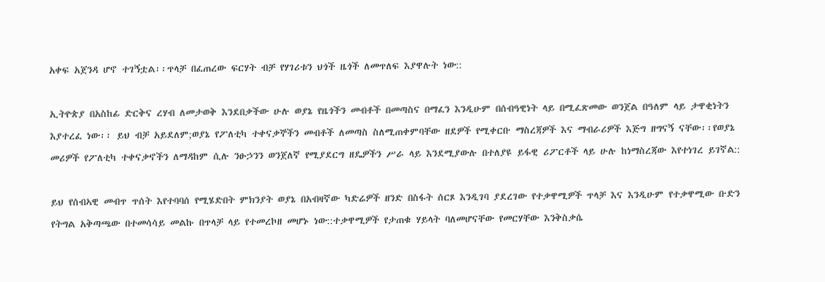አቀፍ አጀንዳ ሆኖ ተገኝቷል፡፡ጥላቻ በፈጠረው ፍርሃት ብቻ የሃገሪቱን ህጎች ዜጎች ለመጥለፍ እያዋሉት ነው::

ኢትዮጵያ በአስከፊ ድርቅና ረሃብ ለመታወቅ እንደበቃችው ሁሉ ወያኔ የዜጎችን መብቶች በመጣስና በማፈን እንዲሁም በሰብዓዊነት ላይ በሚፈጽመው ወንጀል በዓለም ላይ ታዋቂነትን እያተረፈ ነው፡፡ ይህ ብቻ አይደለም;ወያኔ የፖለቲካ ተቀናቃኞችን መብቶች ለመጣስ ስለሚጠቀምባቸው ዘደዎች የሚቀርቡ ማስረጃዎች እና ማብራሪዎች እጅግ ዘግናኝ ናቸው፡፡የወያኔ መሪዎች የፖለቲካ ተቀናቃኖችን ለማዳከም ሲሉ ንፁኃንን ወንጀለኛ የሚያደርግ ዘዴዎችን ሥራ ላይ እንደሚያውሉ በተለያዩ ይፋዊ ሪፖርቶች ላይ ሁሉ ከነማስረጃው እየተነገረ ይገኛል::

ይህ የሰብኣዊ መብጥ ጥሰት እየተባባሰ የሚሄድበት ምክንያት ወያኔ በአብዛኛው ካድሬዎች ዘንድ በስፋት ሰርጾ እንዲገባ ያደረገው የተቃዋሚዎች ጥላቻ እና እንዲሁም የተቃዋሚው ቡድን የትግል አቅጣጫው በተመሳሳይ መልኩ በጥላቻ ላይ የተመረኮዘ መሆኑ ነው::ተቃዋሚዎች የታጠቁ ሃይላት ባለመሆናቸው የመርሃቸው እንቅስቃሴ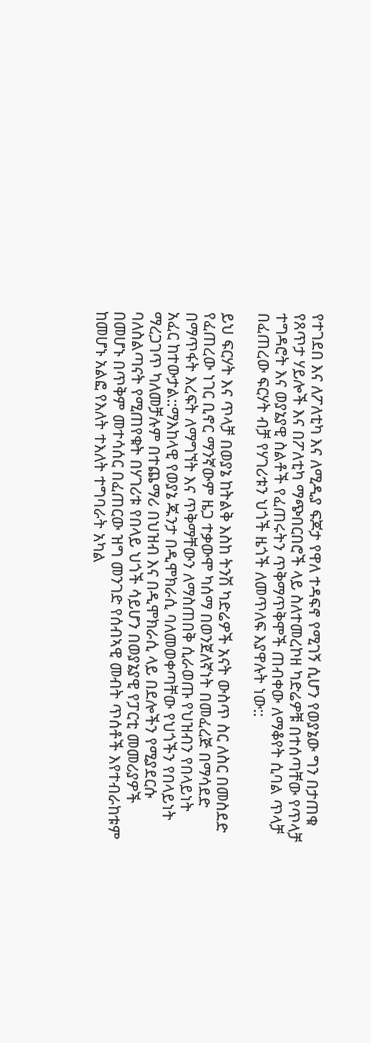የተገደበ እና ለፖለቲካ እና ለሚዲያ ፍጆታ የዋለ ተዳፍኖ የሚገኝ ሲሆን የወያኔው ግን በታጠቁ የጸጥታ ሃይሎች እና በፖለቲካ ማጭበርበሮች ላይ ስለተመረኮዘ ካድሬዎቹ በተሰጣቸው የጥላቻ ተግዳሮት እና ወያኔያዊ ስልቶች የፈጠሩትን ጥቅማጥቅሞች ጠብቀው ለማቆየት ሲባል ጥላቻ በፈጠረው ፍርሃት ብቻ የሃገሪቱን ህጎች ዜጎች ለመጥለፍ እያዋሉት ነው::

ይህ ፍርሃት እና ጥላቻ በወያኔ ከትልቅ እስከ ትንሽ ካድሬዎች አናት ውስጥ ስር ለስር በመስደድ የፈጠረው ነገር ቢኖር ማንኛውም ዜጋ ተቃውሞ ካሰማ በወንጀለኛነት በመፈረጅ በማሳደድ በማጥፋት እረፍት ለማግኘት እና ጥቅማቸውን ለማስጠበቅ ሲራወጡ የህዝብን የበላይነት አፈር ከተውታል::ማእከላዊ የወያኔ ጁንታ በዲሞክራሲ ባለመወቀጣቸው የህጎችን የበላይነት ማረጋገጥ ካለመቻሉም በተጨማሪ በህዝብ እና በዲሞክራሲ ላይ በደሎችን የሚያደርሱ ባለስልጣናት የሚጠየቁት በሃገሪቱ የበላይ ህጎች ሳይሆን በወያኔያዊ የፓርቲ መመሪያዎች በመሆኑ በጥቅም መተሳሰር በፈጠርው ዝግ መንገድ የሰብኣዊ መብት ጥሰቶች እየተብራከቱም ከመሆኑ አልፎ የእለት ተእለት ተግባራት አካል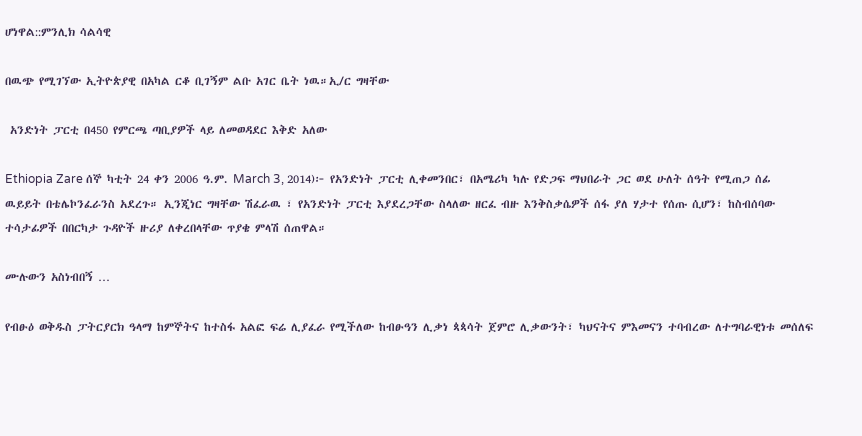ሆነዋል::ምንሊክ ሳልሳዊ

በዉጭ የሚገኘው ኢትዮጵያዊ በአካል ርቆ ቢገኝም ልቡ አገር ቤት ነዉ።ኢ/ር ግዛቸው

 አንድነት ፓርቲ በ450 የምርጫ ጣቢያዎች ላይ ለመወዳደር እቅድ አለው

Ethiopia Zare ሰኞ ካቲት 24 ቀን 2006 ዓ.ም. March 3, 2014)፦ የአንድነት ፓርቲ ሊቀመንበር፣ በአሜሪካ ካሉ የድጋፍ ማህበራት ጋር ወደ ሁለት ሰዓት የሚጠጋ ሰፊ ዉይይት በቴሌኮንፈራንስ አደረጉ። ኢንጂነር ግዛቸው ሽፈራዉ ፣ የአንድነት ፓርቲ እያደረጋቸው ስላለው ዘርፈ ብዙ እንቅስቃሴዎች ሰፋ ያለ ሃታተ የሰጡ ሲሆን፣ ከስብሰባው ተሳታፊዎች በበርካታ ጉዳዮች ዙሪያ ለቀረበላቸው ጥያቄ ምላሽ ሰጠዋል።

ሙሉውን አስነብበኝ …

የብፁዕ ወቅዱስ ፓትርያርክ ዓላማ ከምኞትና ከተስፋ አልፎ ፍሬ ሊያፈራ የሚችለው ከብፁዓን ሊቃነ ጳጳሳት ጀምሮ ሊቃውንት፣ ካህናትና ምእመናን ተባብረው ለተግባራዊነቱ መሰለፍ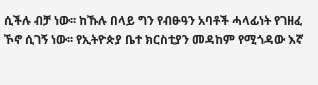ሲችሉ ብቻ ነው፡፡ ከኹሉ በላይ ግን የብፁዓን አባቶች ሓላፊነት የገዘፈ ኾኖ ሲገኝ ነው፡፡ የኢትዮጵያ ቤተ ክርስቲያን መዳከም የሚጎዳው እኛ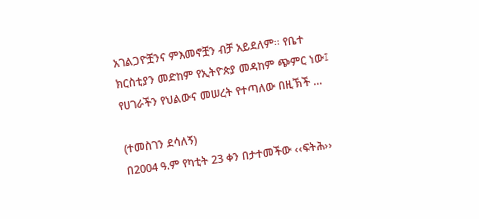አገልጋዮቿንና ምእመኖቿን ብቻ አይደለም፡፡ የቤተ ክርስቲያን መድከም የኢትዮጵያ መዳከም ጭምር ነው፤ የሀገራችን የህልውና መሠረት የተጣለው በዚኽች …

(ተመስገን ደሳለኝ)
በ2004 ዓ.ም የካቲት 23 ቀን በታተመችው ‹‹ፍትሕ››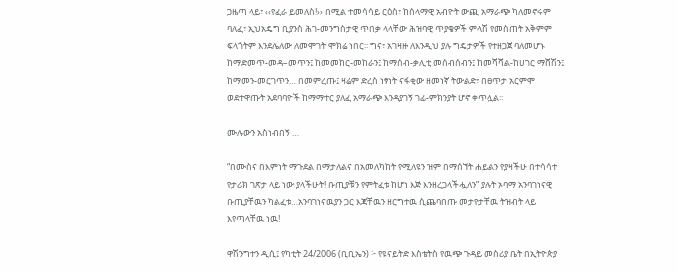ጋዜጣ ላይ፣ ‹‹የፈራ ይመለስ!›› በሚል ተመሳሳይ ርዕስ፣ ከሰላማዊ አብዮት ውጪ አማራጭ ካለመኖሩም ባለፈ፣ ኢህአዴግ ቢያንስ ሕገ-መንግስታዊ ጥበቃ ላላቸው ሕዝባዊ ጥያቄዎች ምላሽ የመስጠት አቅምም ፍላጎትም እንደሌለው ለመሞገት ሞክሬ ነበር፡፡ ግና፣ አገዛዙ ለእንዲህ ያሉ ግዴታዎች የተዘጋጀ ባለመሆኑ ከማድመጥ-መዳ–መጥን፤ ከመመከር-መከራን፤ ከማሰብ-ቃሊቲ መሰብሰብን፤ ከመሻሻል-ከሀገር ማሸሽን፤ ከማመን-መርገጥን… በመምረጡ፤ ዛሬም ድረስ ነፃነት ናፋቂው ዘመነኛ ትውልድ፣ በፀጥታ አርምሞ ወደተዋጡት አደባባዮች ከማማተር ያለፈ አማራጭ እንዳያገኝ ገፊ-ምክንያት ሆኖ ቀጥሏል፡፡

ሙሉውን አስነብበኝ …

“በሙስና በእምነት ማጉደል በማታለልና በአመለካከት የሚለዩን ዝም በማሰኘት ሐይልን የያዛችሁ በተሳሳተ የታሪክ ገጽታ ላይ ነው ያላችሁት! ቡጢያቹን የምትፈቱ ከሆነ እጅ እንዘረጋላችሗለን” ያሉት ኦባማ አንባገነናዊ ቡጢያቸዉን ካልፈቱ…አንባገነናዉያን ጋር እጃቸዉን ዘርግተዉ ሲጨባበጡ መታየታቸዉ ትዝብት ላይ እየጣላቸዉ ነዉ!

ዋሽንግተን ዲሲ፤ የካቲት 24/2006 (ቢቢኤን) ፦ የዩናይትድ እስቴትስ የዉጭ ጉዳይ መስሪያ ቤት በኢትዮጵያ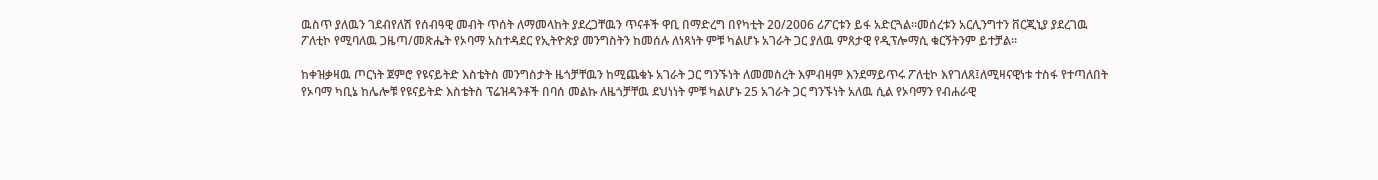ዉስጥ ያለዉን ገደብየለሽ የሰብዓዊ መብት ጥሰት ለማመላከት ያደረጋቸዉን ጥናቶች ዋቢ በማድረግ በየካቲት 20/2006 ሪፖርቱን ይፋ አድርጓል።መሰረቱን አርሊንግተን ቨርጂኒያ ያደረገዉ ፖለቲኮ የሚባለዉ ጋዜጣ/መጽሔት የኦባማ አስተዳደር የኢትዮጵያ መንግስትን ከመሰሉ ለነጻነት ምቹ ካልሆኑ አገራት ጋር ያለዉ ምጸታዊ የዲፕሎማሲ ቁርኝትንም ይተቻል።

ከቀዝቃዛዉ ጦርነት ጀምሮ የዩናይትድ እስቴትስ መንግስታት ዜጎቻቸዉን ከሚጨቁኑ አገራት ጋር ግንኙነት ለመመስረት እምብዛም እንደማይጥሩ ፖለቲኮ እየገለጸ፤ለሚዛናዊነቱ ተስፋ የተጣለበት የኦባማ ካቢኔ ከሌሎቹ የዩናይትድ እስቴትስ ፕሬዝዳንቶች በባሰ መልኩ ለዜጎቻቸዉ ደህነነት ምቹ ካልሆኑ 25 አገራት ጋር ግንኙነት አለዉ ሲል የኦባማን የብሐራዊ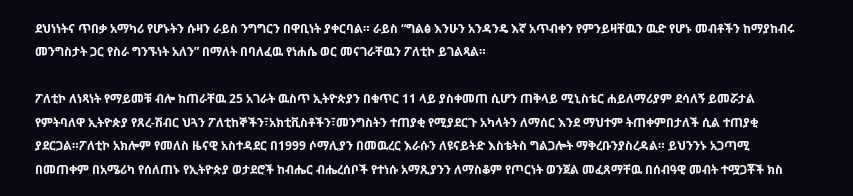ደህነነትና ጥበቃ አማካሪ የሆኑትን ሱዛን ራይስ ንግግርን በዋቢነት ያቀርባል። ራይስ “ግልፅ እንሁን አንዳንዴ እኛ አጥብቀን የምንይዛቸዉን ዉድ የሆኑ መብቶችን ከማያከብሩ መንግስታት ጋር የስራ ግንኙነት አለን” በማለት በባለፈዉ የነሐሴ ወር መናገራቸዉን ፖለቲኮ ይገልጻል።

ፖለቲኮ ለነጻነት የማይመቹ ብሎ ከጠራቸዉ 25 አገራት ዉስጥ ኢትዮጵያን በቁጥር 11 ላይ ያስቀመጠ ሲሆን ጠቅላይ ሚኒስቴር ሐይለማሪያም ደሳለኝ ይመሯታል የምትባለዋ ኢትዮጵያ የጸረ-ሽብር ህጓን ፖለቲከኞችን፣አክቲቪስቶችን፣መንግስትን ተጠያቂ የሚያደርጉ አካላትን ለማሰር እንደ ማህተም ትጠቀምበታለች ሲል ተጠያቂ ያደርጋል።ፖለቲኮ አክሎም የመለስ ዜናዊ አስተዳደር በ1999 ሶማሊያን በመዉረር እራሱን ለዩናይትድ እስቴትስ ግልጋሎት ማቅረቡንያስረዳል። ይህንንኑ አጋጣሚ በመጠቀም በአሜሪካ የሰለጠኑ የኢትዮጵያ ወታደሮች ከብሔር ብሔረሰቦች የተነሱ አማጺያንን ለማስቆም የጦርነት ወንጀል መፈጸማቸዉ በሰብዓዊ መብት ተሟጋቾች ክስ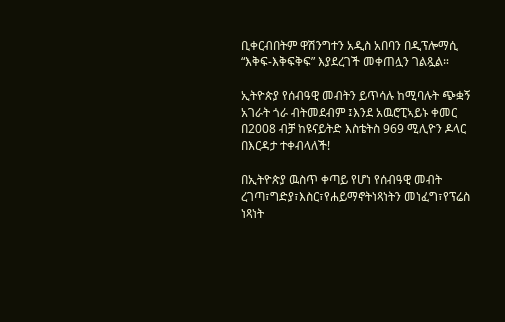ቢቀርብበትም ዋሽንግተን አዲስ አበባን በዲፕሎማሲ “እቅፍ-እቅፍቅፍ” እያደረገች መቀጠሏን ገልጿል።

ኢትዮጵያ የሰብዓዊ መብትን ይጥሳሉ ከሚባሉት ጭቋኝ አገራት ጎራ ብትመደብም ፤እንደ አዉሮፒኣይኑ ቀመር በ2008 ብቻ ከዩናይትድ እስቴትስ 969 ሚሊዮን ዶላር በእርዳታ ተቀብላለች!

በኢትዮጵያ ዉስጥ ቀጣይ የሆነ የሰብዓዊ መብት ረገጣ፣ግድያ፣እስር፣የሐይማኖትነጻነትን መነፈግ፣የፕሬስ ነጻነት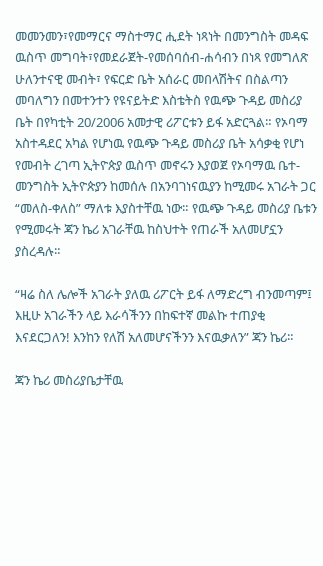መመንመን፣የመማርና ማስተማር ሒደት ነጻነት በመንግስት መዳፍ ዉስጥ መግባት፣የመደራጀት-የመሰባሰብ-ሐሳብን በነጻ የመግለጽ ሁለንተናዊ መብት፣ የፍርድ ቤት አሰራር መበላሽትና በስልጣን መባለግን በመተንተን የዩናይትድ እስቴትስ የዉጭ ጉዳይ መስሪያ ቤት በየካቲት 20/2006 አመታዊ ሪፖርቱን ይፋ አድርጓል። የኦባማ አስተዳደር አካል የሆነዉ የዉጭ ጉዳይ መስሪያ ቤት አሳቃቂ የሆነ የመብት ረገጣ ኢትዮጵያ ዉስጥ መኖሩን እያወጀ የኦባማዉ ቤተ-መንግስት ኢትዮጵያን ከመሰሉ በአንባገነናዉያን ከሚመሩ አገራት ጋር “መለስ-ቀለስ” ማለቱ እያስተቸዉ ነው። የዉጭ ጉዳይ መስሪያ ቤቱን የሚመሩት ጃን ኬሪ አገራቸዉ ከስህተት የጠራች አለመሆኗን ያስረዳሉ።

“ዛሬ ስለ ሌሎች አገራት ያለዉ ሪፖርት ይፋ ለማድረግ ብንመጣም፤ እዚሁ አገራችን ላይ እራሳችንን በከፍተኛ መልኩ ተጠያቂ እናደርጋለን! እንከን የለሽ አለመሆናችንን እናዉቃለን” ጃን ኬሪ።

ጃን ኬሪ መስሪያቤታቸዉ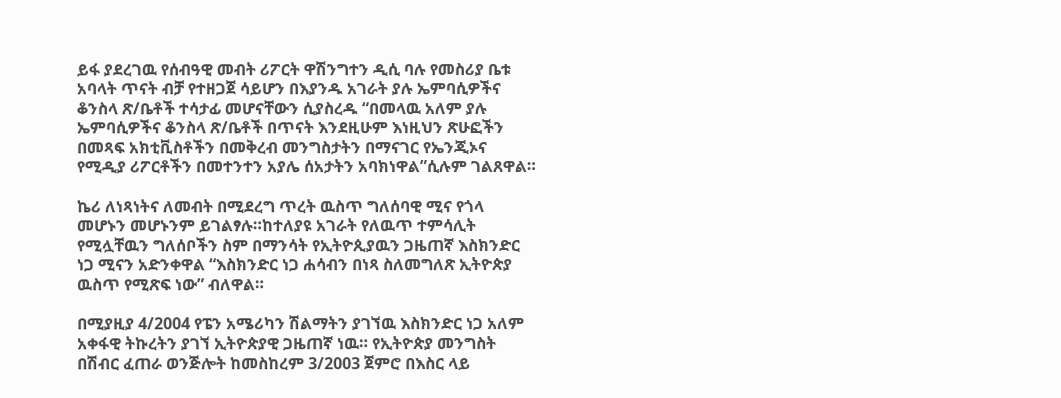ይፋ ያደረገዉ የሰብዓዊ መብት ሪፖርት ዋሽንግተን ዲሲ ባሉ የመስሪያ ቤቱ አባላት ጥናት ብቻ የተዘጋጀ ሳይሆን በእያንዱ አገራት ያሉ ኤምባሲዎችና ቆንስላ ጽ/ቤቶች ተሳታፊ መሆናቸውን ሲያስረዱ “በመላዉ አለም ያሉ ኤምባሲዎችና ቆንስላ ጽ/ቤቶች በጥናት እንደዚሁም እነዚህን ጽሁፎችን በመጻፍ አክቲቪስቶችን በመቅረብ መንግስታትን በማናገር የኤንጂኦና የሚዲያ ሪፖርቶችን በመተንተን አያሌ ሰአታትን አባክነዋል”ሲሉም ገልጸዋል።

ኬሪ ለነጻነትና ለመብት በሚደረግ ጥረት ዉስጥ ግለሰባዊ ሚና የጎላ መሆኑን መሆኑንም ይገልፃሉ።ከተለያዩ አገራት የለዉጥ ተምሳሊት የሚሏቸዉን ግለሰቦችን ስም በማንሳት የኢትዮጲያዉን ጋዜጠኛ እስክንድር ነጋ ሚናን አድንቀዋል “እስክንድር ነጋ ሐሳብን በነጻ ስለመግለጽ ኢትዮጵያ ዉስጥ የሚጽፍ ነው” ብለዋል።

በሚያዚያ 4/2004 የፔን አሜሪካን ሽልማትን ያገኘዉ እስክንድር ነጋ አለም አቀፋዊ ትኩረትን ያገኘ ኢትዮጵያዊ ጋዜጠኛ ነዉ። የኢትዮጵያ መንግስት በሽብር ፈጠራ ወንጅሎት ከመስከረም 3/2003 ጀምሮ በእስር ላይ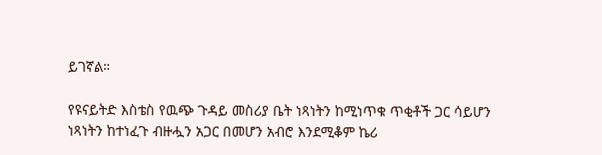ይገኛል።

የዩናይትድ እስቴስ የዉጭ ጉዳይ መስሪያ ቤት ነጻነትን ከሚነጥቁ ጥቂቶች ጋር ሳይሆን ነጻነትን ከተነፈጉ ብዙሗን አጋር በመሆን አብሮ እንደሚቆም ኬሪ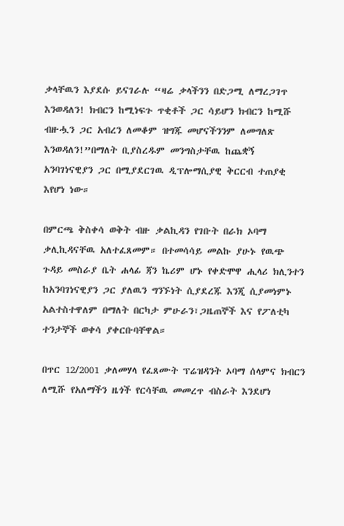ቃላቸዉን እያደሱ ይናገራሉ “ዛሬ ቃላችንን በድጋሚ ለማረጋገጥ እንወዳለን! ክብርን ከሚነፍጉ ጥቂቶች ጋር ሳይሆን ክብርን ከሚሹ ብዙሗን ጋር አብረን ለመቆም ዝግጁ መሆናችንንም ለመግለጽ እንወዳለን!”በማለት ቢያስረዱም መንግስታቸዉ ከጨቋኝ አንባገነናዊያን ጋር በሚያደርገዉ ዲፕሎማሲያዊ ቅርርብ ተጠያቂ እየሆነ ነው።

በምርጫ ቅስቀሳ ወቅት ብዙ ቃልኪዳን የገቡት በራክ ኦባማ ቃሊኪዳናቸዉ አለተፈጸመም። በተመሳሳይ መልኩ ያሁኑ የዉጭ ጉዳይ መስራያ ቤት ሐላፊ ጃን ኬሪም ሆኑ የቀድሞዋ ሒላሪ ክሊንተን ከአንባገነናዊያን ጋር ያለዉን ግንኙነት ሲያደረጁ እንጂ ሲያመነምኑ አልተስተዋለም በማለት በርካታ ምሁራን፣ጋዜጠኞች እና የፖለቲካ ተንታኞች ወቀሳ ያቀርቡባቸዋል።

በጥር 12/2001 ቃለመሃላ የፈጸሙት ፕሬዝዳንት ኦባማ ሰላምና ክብርን ለሚሹ የአለማችን ዜጎች የርሳቸዉ መመረጥ ብስራት እንደሆነ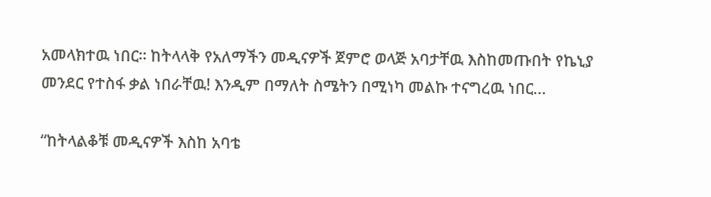አመላክተዉ ነበር። ከትላላቅ የአለማችን መዲናዎች ጀምሮ ወላጅ አባታቸዉ እስከመጡበት የኬኒያ መንደር የተስፋ ቃል ነበራቸዉ! እንዲም በማለት ስሜትን በሚነካ መልኩ ተናግረዉ ነበር…

“ከትላልቆቹ መዲናዎች እስከ አባቴ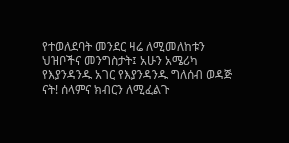የተወለደባት መንደር ዛሬ ለሚመለከቱን ህዝቦችና መንግስታት፤ አሁን አሜሪካ የእያንዳንዱ አገር የእያንዳንዱ ግለሰብ ወዳጅ ናት! ሰላምና ክብርን ለሚፈልጉ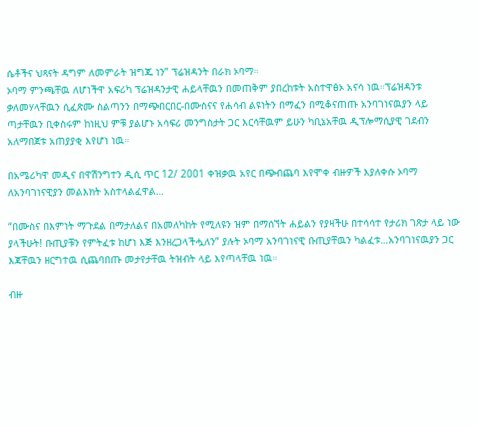ሴቶችና ህጻናት ዳግም ለመምራት ዝግጁ ነን” ፕሬዝዳንት በራክ ኦባማ።
ኦባማ ምንጫቸዉ ለሆነችዋ አፍሪካ ፕሬዝዳንታዊ ሐይላቸዉን በመጠቅም ያበረከቱት አስተዋፅኦ አናሳ ነዉ።ፕሬዝዳንቱ ቃለመሃላቸዉን ሲፈጽሙ ስልጣንን በማጭበርበር-በሙስናና የሐሳብ ልዩነትን በማፈን በሚቆናጠጡ አንባገነናዉያን ላይ ጣታቸዉን ቢቀስሩም ከነዚህ ምቹ ያልሆኑ አሳፍሪ መንግስታት ጋር እርሳቸዉም ይሁን ካቢኔአቸዉ ዲፕሎማሲያዊ ገደብን አለማበጀቱ አጠያያቂ እየሆነ ነዉ።

በአሜሪካዋ መዲና በዋሽንግተን ዲሲ ጥር 12/ 2001 ቀዝቃዉ አየር በጭብጨባ እየሞቀ ብዙዎች እያለቀሱ ኦባማ ለአንባገነናዊያን መልእክት አስተላልፈዋል…

“በሙስና በእምነት ማጉደል በማታለልና በአመለካከት የሚለዩን ዝም በማሰኘት ሐይልን የያዛችሁ በተሳሳተ የታሪክ ገጽታ ላይ ነው ያላችሁት! ቡጢያቹን የምትፈቱ ከሆነ እጅ እንዘረጋላችሗለን” ያሉት ኦባማ አንባገነናዊ ቡጢያቸዉን ካልፈቱ…አንባገነናዉያን ጋር
እጃቸዉን ዘርግተዉ ሲጨባበጡ መታየታቸዉ ትዝብት ላይ እየጣላቸዉ ነዉ።

ብዙ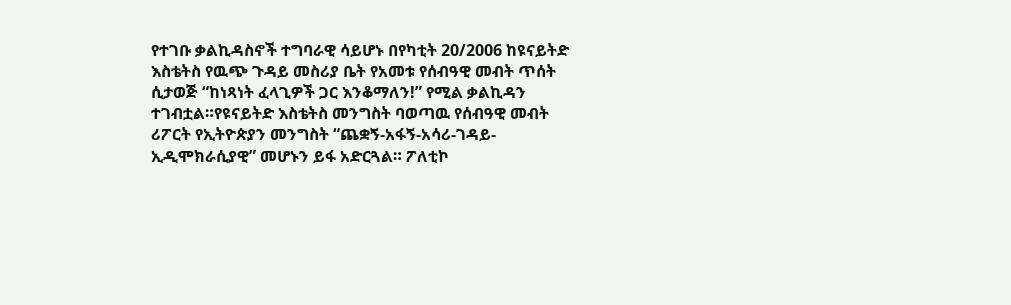የተገቡ ቃልኪዳስኖች ተግባራዊ ሳይሆኑ በየካቲት 20/2006 ከዩናይትድ እስቴትስ የዉጭ ጉዳይ መስሪያ ቤት የአመቱ የሰብዓዊ መብት ጥሰት ሲታወጅ “ከነጻነት ፈላጊዎች ጋር እንቆማለን!” የሚል ቃልኪዳን ተገብቷል።የዩናይትድ እስቴትስ መንግስት ባወጣዉ የሰብዓዊ መብት ሪፖርት የኢትዮጵያን መንግስት “ጨቋኝ-አፋኝ-አሳሪ-ገዳይ-ኢዲሞክራሲያዊ” መሆኑን ይፋ አድርጓል። ፖለቲኮ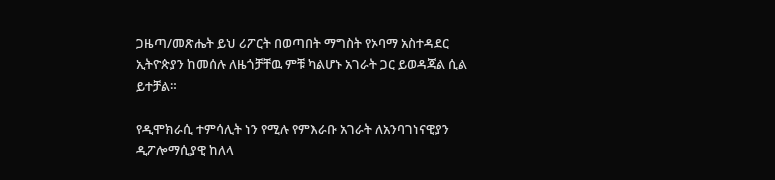ጋዜጣ/መጽሔት ይህ ሪፖርት በወጣበት ማግስት የኦባማ አስተዳደር ኢትዮጵያን ከመሰሉ ለዜጎቻቸዉ ምቹ ካልሆኑ አገራት ጋር ይወዳጃል ሲል ይተቻል።

የዲሞክራሲ ተምሳሊት ነን የሚሉ የምእራቡ አገራት ለአንባገነናዊያን ዲፖሎማሲያዊ ከለላ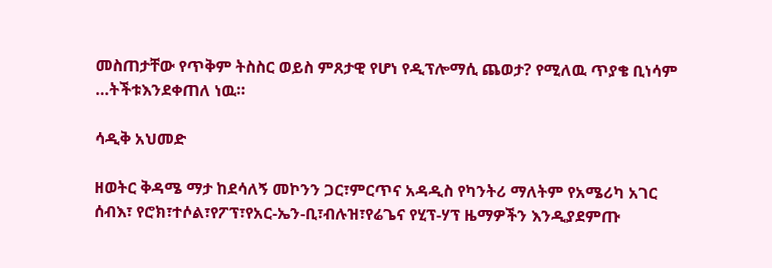መስጠታቸው የጥቅም ትስስር ወይስ ምጸታዊ የሆነ የዲፕሎማሲ ጨወታ? የሚለዉ ጥያቄ ቢነሳም …ትችቱእንደቀጠለ ነዉ።

ሳዲቅ አህመድ

ዘወትር ቅዳሜ ማታ ከደሳለኝ መኮንን ጋር፣ምርጥና አዳዲስ የካንትሪ ማለትም የአሜሪካ አገር ሰብእ፣ የሮክ፣ተሶል፣የፖፕ፣የአር-ኤን-ቢ፣ብሉዝ፣የሬጌና የሂፕ-ሃፕ ዜማዎችን እንዲያደምጡ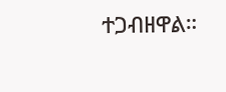ተጋብዘዋል።